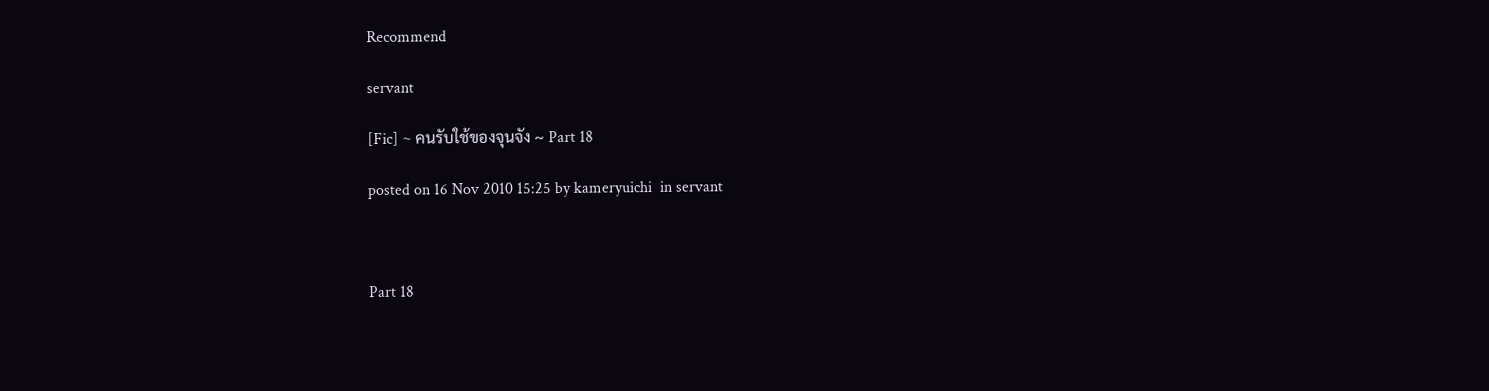Recommend

servant

[Fic] ~ คนรับใช้ของจุนจัง ~ Part 18

posted on 16 Nov 2010 15:25 by kameryuichi  in servant



Part 18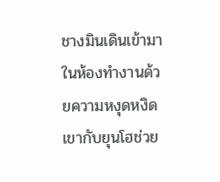ชางมินเดินเข้ามา ในห้องทำงานด้วยความหงุดหงิด เขากับยุนโฮช่วย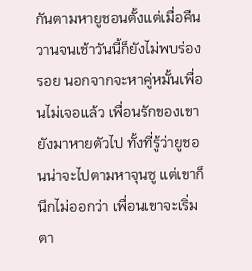กันตามหายูชอนตั้งแต่เมื่อคืนวานจนเช้าวันนี้ก็ยังไม่พบร่อง รอย นอกจากจะหาคู่หมั้นเพื่อนไม่เจอแล้ว เพื่อนรักของเขายังมาหายตัวไป ทั้งที่รู้ว่ายูชอนน่าจะไปตามหาจุนซู แต่เขาก็นึกไม่ออกว่า เพื่อนเขาจะเริ่มตา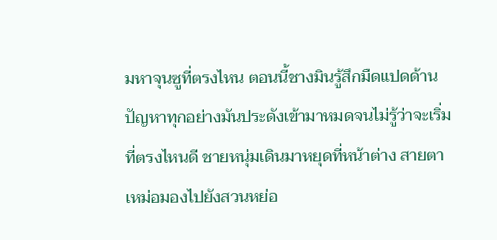มหาจุนซูที่ตรงไหน ตอนนี้ชางมินรู้สึกมืดแปดด้าน ปัญหาทุกอย่างมันประดังเข้ามาหมดจนไม่รู้ว่าจะเริ่มที่ตรงไหนดี ชายหนุ่มเดินมาหยุดที่หน้าต่าง สายตาเหม่อมองไปยังสวนหย่อ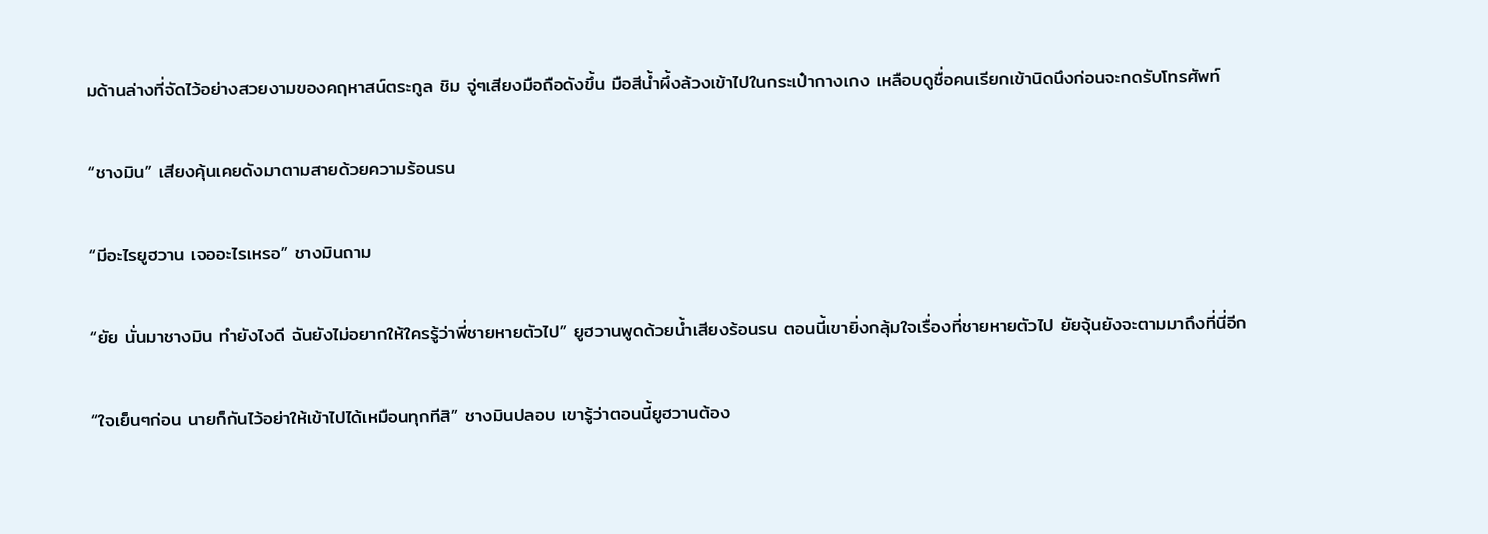มด้านล่างที่จัดไว้อย่างสวยงามของคฤหาสน์ตระกูล ชิม จู่ๆเสียงมือถือดังขึ้น มือสีน้ำผึ้งล้วงเข้าไปในกระเป๋ากางเกง เหลือบดูชื่อคนเรียกเข้านิดนึงก่อนจะกดรับโทรศัพท์

“ชางมิน” เสียงคุ้นเคยดังมาตามสายด้วยความร้อนรน

“มีอะไรยูฮวาน เจออะไรเหรอ” ชางมินถาม

“ยัย นั่นมาชางมิน ทำยังไงดี ฉันยังไม่อยากให้ใครรู้ว่าพี่ชายหายตัวไป” ยูฮวานพูดด้วยน้ำเสียงร้อนรน ตอนนี้เขายิ่งกลุ้มใจเรื่องที่ชายหายตัวไป ยัยจุ้นยังจะตามมาถึงที่นี่อีก

“ใจเย็นๆก่อน นายก็กันไว้อย่าให้เข้าไปได้เหมือนทุกทีสิ” ชางมินปลอบ เขารู้ว่าตอนนี้ยูฮวานต้อง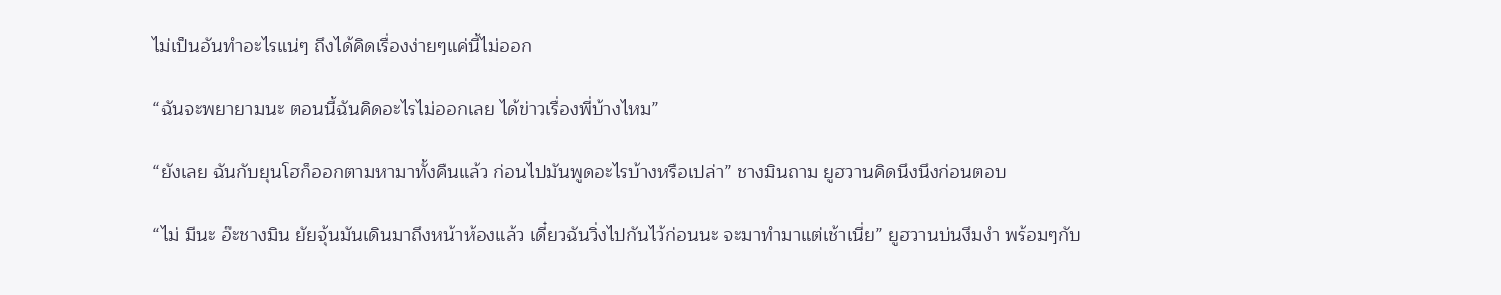ไม่เป็นอันทำอะไรแน่ๆ ถึงได้คิดเรื่องง่ายๆแค่นี้ไม่ออก

“ฉันจะพยายามนะ ตอนนี้ฉันคิดอะไรไม่ออกเลย ได้ข่าวเรื่องพี่บ้างไหม”

“ยังเลย ฉันกับยุนโฮก็ออกตามหามาทั้งคืนแล้ว ก่อนไปมันพูดอะไรบ้างหรือเปล่า” ชางมินถาม ยูฮวานคิดนึงนึงก่อนตอบ

“ไม่ มีนะ อ๊ะชางมิน ยัยจุ้นมันเดินมาถึงหน้าห้องแล้ว เดี๋ยวฉันวิ่งไปกันไว้ก่อนนะ จะมาทำมาแต่เช้าเนี่ย” ยูฮวานบ่นงึมงำ พร้อมๆกับ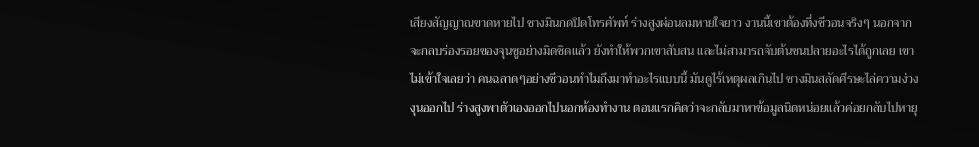เสียงสัญญาณขาดหายไป ชางมินกดปิดโทรศัพท์ ร่างสูงผ่อนลมหายใจยาว งานนี้เขาต้องทึ่งชีวอนจริงๆ นอกจากจะกลบร่องรอยของจุนซูอย่างมิดชิดแล้ว ยังทำให้พวกเขาสับสน และไม่สามารถจับต้นชนปลายอะไรได้ถูกเลย เขาไม่เข้าใจเลยว่า คนฉลาดๆอย่างชีวอนทำไมถึงมาทำอะไรแบบนี้ มันดูไร้เหตุผลเกินไป ชางมินสลัดศีรษะไล่ความง่วงงุนออกไป ร่างสูงพาตัวเองออกไปนอกห้องทำงาน ตอนแรกคิดว่าจะกลับมาหาข้อมูลนิดหน่อยแล้วค่อยกลับไปหายุ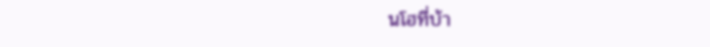นโฮที่บ้า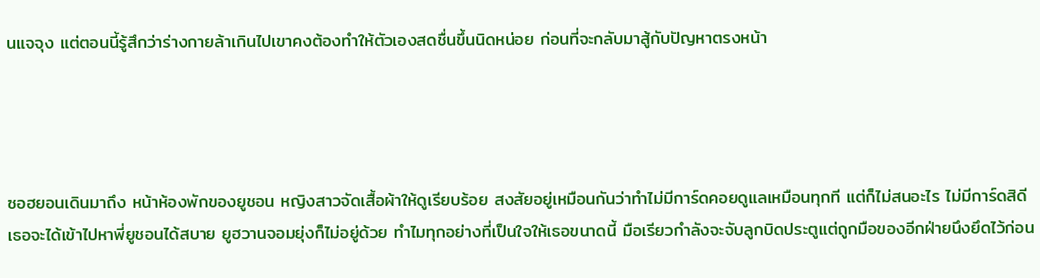นแจจุง แต่ตอนนี้รู้สึกว่าร่างกายล้าเกินไปเขาคงต้องทำให้ตัวเองสดชื่นขึ้นนิดหน่อย ก่อนที่จะกลับมาสู้กับปัญหาตรงหน้า




ซอฮยอนเดินมาถึง หน้าห้องพักของยูชอน หญิงสาวจัดเสื้อผ้าให้ดูเรียบร้อย สงสัยอยู่เหมือนกันว่าทำไม่มีการ์ดคอยดูแลเหมือนทุกที แต่ก็ไม่สนอะไร ไม่มีการ์ดสิดีเธอจะได้เข้าไปหาพี่ยูชอนได้สบาย ยูฮวานจอมยุ่งก็ไม่อยู่ด้วย ทำไมทุกอย่างที่เป็นใจให้เธอขนาดนี้ มือเรียวกำลังจะจับลูกบิดประตูแต่ถูกมือของอีกฝ่ายนึงยึดไว้ก่อน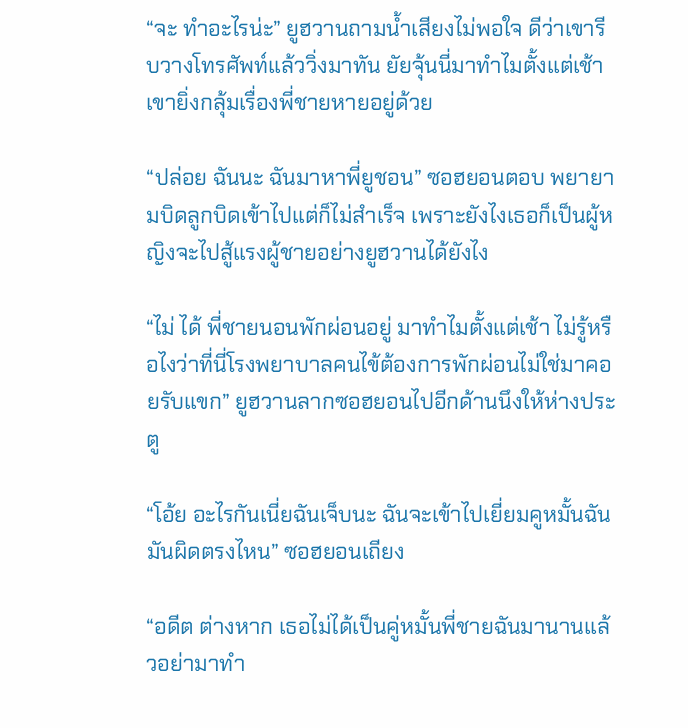“จะ ทำอะไรน่ะ” ยูฮวานถามน้ำเสียงไม่พอใจ ดีว่าเขารีบวางโทรศัพท์แล้ววิ่งมาทัน ยัยจุ้นนี่มาทำไมตั้งแต่เช้า เขายิ่งกลุ้มเรื่องพี่ชายหายอยู่ด้วย

“ปล่อย ฉันนะ ฉันมาหาพี่ยูชอน” ซอฮยอนตอบ พยายามบิดลูกบิดเข้าไปแต่ก็ไม่สำเร็จ เพราะยังไงเธอก็เป็นผู้หญิงจะไปสู้แรงผู้ชายอย่างยูฮวานได้ยังไง

“ไม่ ได้ พี่ชายนอนพักผ่อนอยู่ มาทำไมตั้งแต่เช้า ไม่รู้หรือไงว่าที่นี่โรงพยาบาลคนไข้ต้องการพักผ่อนไม่ใช่มาคอยรับแขก” ยูฮวานลากซอฮยอนไปอีกด้านนึงให้ห่างประตู

“โอ้ย อะไรกันเนี่ยฉันเจ็บนะ ฉันจะเข้าไปเยี่ยมคูหมั้นฉันมันผิดตรงไหน” ซอฮยอนเถียง

“อดีต ต่างหาก เธอไม่ได้เป็นคู่หมั้นพี่ชายฉันมานานแล้วอย่ามาทำ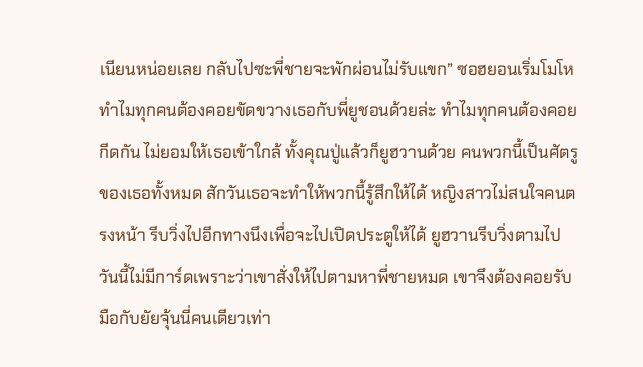เนียนหน่อยเลย กลับไปซะพี่ชายจะพักผ่อนไม่รับแขก” ซอฮยอนเริ่มโมโห ทำไมทุกคนต้องคอยขัดขวางเธอกับพี่ยูชอนด้วยล่ะ ทำไมทุกคนต้องคอยกีดกัน ไม่ยอมให้เธอเข้าใกล้ ทั้งคุณปู่แล้วก็ยูฮวานด้วย คนพวกนี้เป็นศัตรูของเธอทั้งหมด สักวันเธอจะทำให้พวกนี้รู้สึกให้ได้ หญิงสาวไม่สนใจคนตรงหน้า รีบวิ่งไปอีกทางนึงเพื่อจะไปเปิดประตูให้ได้ ยูฮวานรีบวิ่งตามไป วันนี้ไม่มีการ์ดเพราะว่าเขาสั่งให้ไปตามหาพี่ชายหมด เขาจึงต้องคอยรับมือกับยัยจุ้นนี่คนเดียวเท่า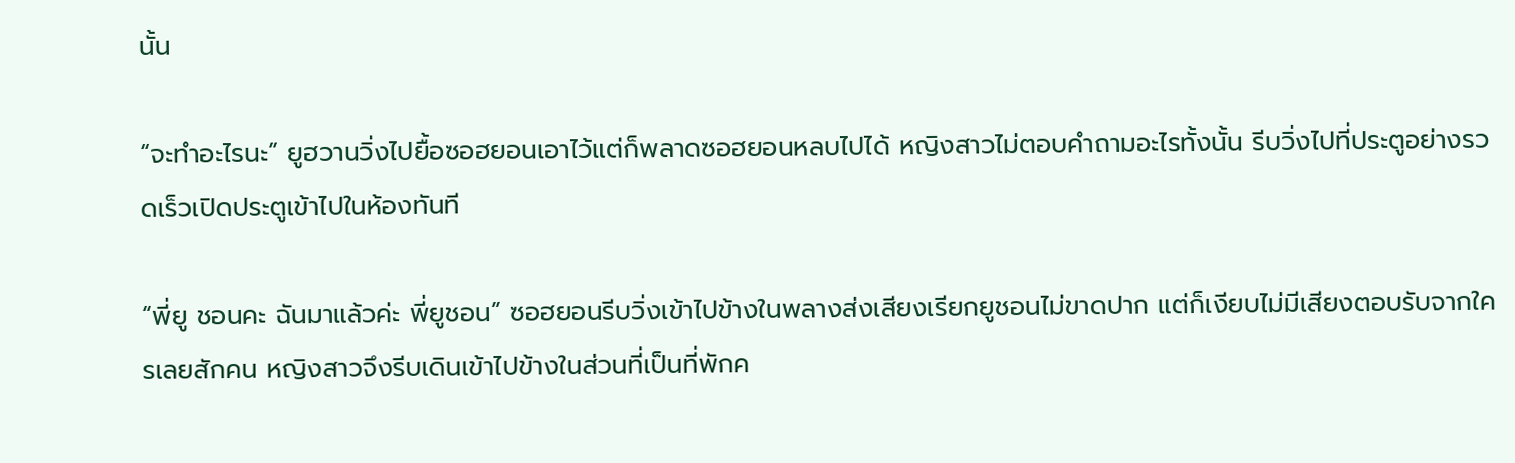นั้น

“จะทำอะไรนะ” ยูฮวานวิ่งไปยื้อซอฮยอนเอาไว้แต่ก็พลาดซอฮยอนหลบไปได้ หญิงสาวไม่ตอบคำถามอะไรทั้งนั้น รีบวิ่งไปที่ประตูอย่างรวดเร็วเปิดประตูเข้าไปในห้องทันที

“พี่ยู ชอนคะ ฉันมาแล้วค่ะ พี่ยูชอน” ซอฮยอนรีบวิ่งเข้าไปข้างในพลางส่งเสียงเรียกยูชอนไม่ขาดปาก แต่ก็เงียบไม่มีเสียงตอบรับจากใครเลยสักคน หญิงสาวจึงรีบเดินเข้าไปข้างในส่วนที่เป็นที่พักค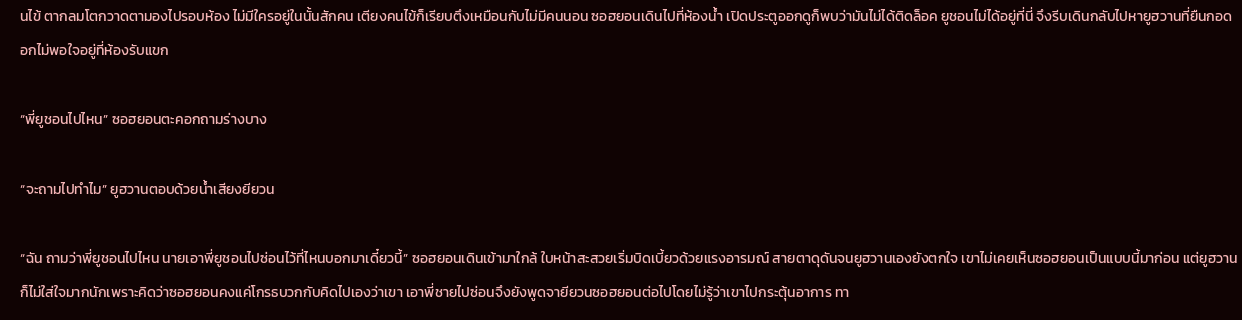นไข้ ตากลมโตกวาดตามองไปรอบห้อง ไม่มีใครอยู่ในนั้นสักคน เตียงคนไข้ก็เรียบตึงเหมือนกับไม่มีคนนอน ซอฮยอนเดินไปที่ห้องน้ำ เปิดประตูออกดูก็พบว่ามันไม่ได้ติดล็อค ยูชอนไม่ได้อยู่ที่นี่ จึงรีบเดินกลับไปหายูฮวานที่ยืนกอดอกไม่พอใจอยู่ที่ห้องรับแขก

“พี่ยูชอนไปไหน” ซอฮยอนตะคอกถามร่างบาง

“จะถามไปทำไม” ยูฮวานตอบด้วยน้ำเสียงยียวน

“ฉัน ถามว่าพี่ยูชอนไปไหน นายเอาพี่ยูชอนไปซ่อนไว้ที่ไหนบอกมาเดี๋ยวนี้” ซอฮยอนเดินเข้ามาใกล้ ใบหน้าสะสวยเริ่มบิดเบี้ยวด้วยแรงอารมณ์ สายตาดุดันจนยูฮวานเองยังตกใจ เขาไม่เคยเห็นซอฮยอนเป็นแบบนี้มาก่อน แต่ยูฮวานก็ไม่ใส่ใจมากนักเพราะคิดว่าซอฮยอนคงแค่โกรธบวกกับคิดไปเองว่าเขา เอาพี่ชายไปซ่อนจึงยังพูดจายียวนซอฮยอนต่อไปโดยไม่รู้ว่าเขาไปกระตุ้นอาการ ทา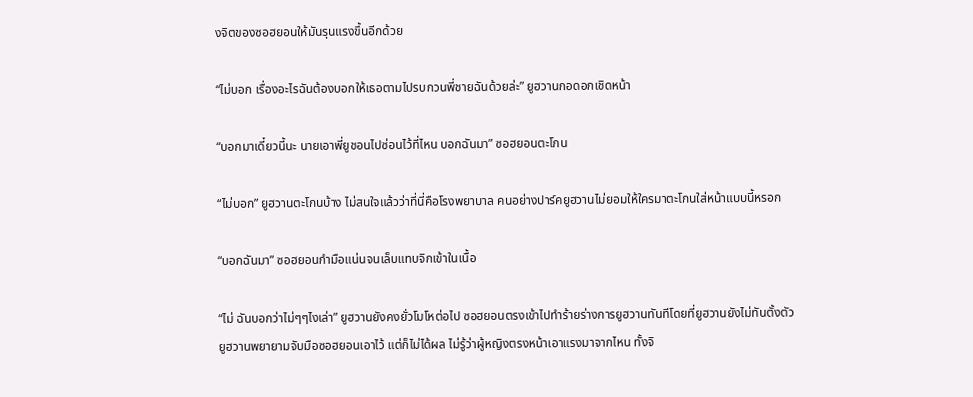งจิตของซอฮยอนให้มันรุนแรงขึ้นอีกด้วย

“ไม่บอก เรื่องอะไรฉันต้องบอกให้เธอตามไปรบกวนพี่ชายฉันด้วยล่ะ” ยูฮวานกอดอกเชิดหน้า

“บอกมาเดี๋ยวนี้นะ นายเอาพี่ยูชอนไปซ่อนไว้ที่ไหน บอกฉันมา” ซอฮยอนตะโกน

“ไม่บอก” ยูฮวานตะโกนบ้าง ไม่สนใจแล้วว่าที่นี่คือโรงพยาบาล คนอย่างปาร์คยูฮวานไม่ยอมให้ใครมาตะโกนใส่หน้าแบบนี้หรอก

“บอกฉันมา” ซอฮยอนกำมือแน่นจนเล็บแทบจิกเข้าในเนื้อ

“ไม่ ฉันบอกว่าไม่ๆๆไงเล่า” ยูฮวานยังคงยั่วโมโหต่อไป ซอฮยอนตรงเข้าไปทำร้ายร่างการยูฮวานทันทีโดยที่ยูฮวานยังไม่ทันตั้งตัว ยูฮวานพยายามจับมือซอฮยอนเอาไว้ แต่ก็ไม่ได้ผล ไม่รู้ว่าผู้หญิงตรงหน้าเอาแรงมาจากไหน ทั้งจิ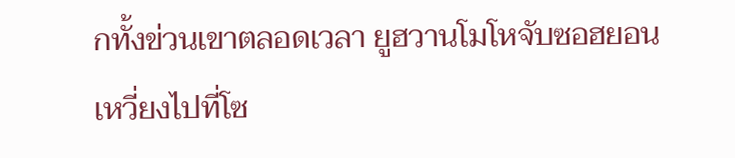กทั้งข่วนเขาตลอดเวลา ยูฮวานโมโหจับซอฮยอนเหวี่ยงไปที่โซ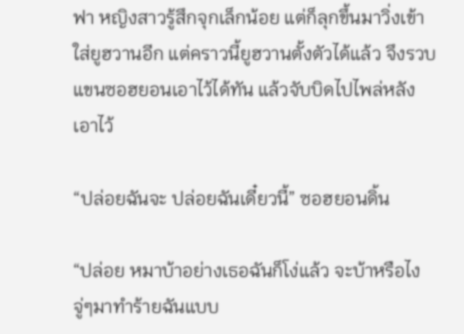ฟา หญิงสาวรู้สึกจุกเล็กน้อย แต่ก็ลุกขึ้นมาวิ่งเข้าใส่ยูฮวานอีก แต่คราวนี้ยูฮวานตั้งตัวได้แล้ว จึงรวบแขนซอฮยอนเอาไว้ได้ทัน แล้วจับบิดไปไพล่หลังเอาไว้

“ปล่อยฉันจะ ปล่อยฉันเดี๋ยวนี้” ซอฮยอนดิ้น

“ปล่อย หมาบ้าอย่างเธอฉันก็โง่แล้ว จะบ้าหรือไงจู่ๆมาทำร้ายฉันแบบ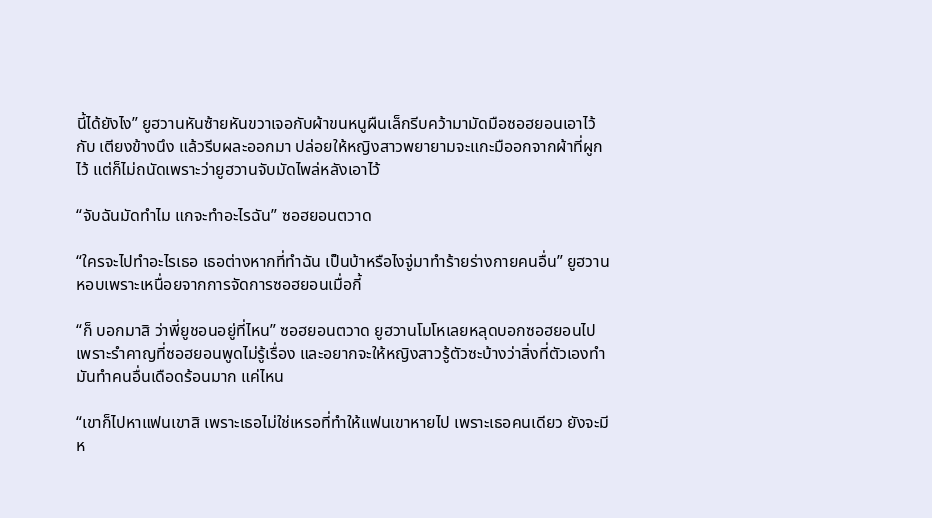นี้ได้ยังไง” ยูฮวานหันซ้ายหันขวาเจอกับผ้าขนหนูผืนเล็กรีบคว้ามามัดมือซอฮยอนเอาไว้กับ เตียงข้างนึง แล้วรีบผละออกมา ปล่อยให้หญิงสาวพยายามจะแกะมืออกจากผ้าที่ผูกไว้ แต่ก็ไม่ถนัดเพราะว่ายูฮวานจับมัดไพล่หลังเอาไว้

“จับฉันมัดทำไม แกจะทำอะไรฉัน” ซอฮยอนตวาด

“ใครจะไปทำอะไรเธอ เธอต่างหากที่ทำฉัน เป็นบ้าหรือไงจู่มาทำร้ายร่างกายคนอื่น” ยูฮวานหอบเพราะเหนื่อยจากการจัดการซอฮยอนเมื่อกี้

“ก็ บอกมาสิ ว่าพี่ยูชอนอยู่ที่ไหน” ซอฮยอนตวาด ยูฮวานโมโหเลยหลุดบอกซอฮยอนไป เพราะรำคาญที่ซอฮยอนพูดไม่รู้เรื่อง และอยากจะให้หญิงสาวรู้ตัวซะบ้างว่าสิ่งที่ตัวเองทำมันทำคนอื่นเดือดร้อนมาก แค่ไหน

“เขาก็ไปหาแฟนเขาสิ เพราะเธอไม่ใช่เหรอที่ทำให้แฟนเขาหายไป เพราะเธอคนเดียว ยังจะมีห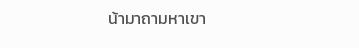น้ามาถามหาเขา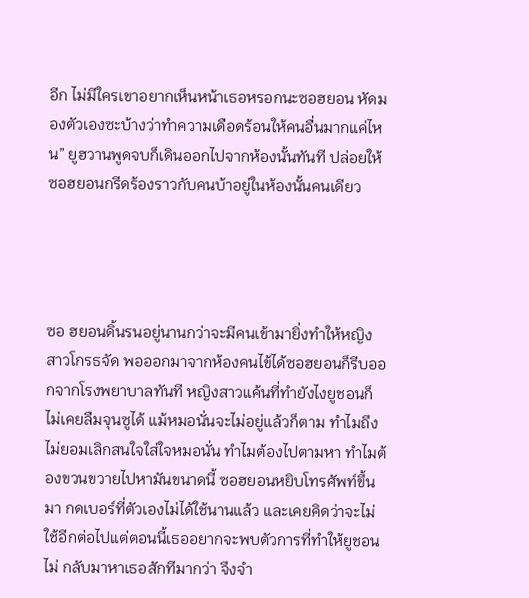อีก ไม่มีใครเขาอยากเห็นหน้าเธอหรอกนะซอฮยอน หัดมองตัวเองซะบ้างว่าทำความเดือดร้อนให้คนอื่นมากแค่ไหน” ยูฮวานพูดจบก็เดินออกไปจากห้องนั้นทันที ปล่อยให้ซอฮยอนกรีดร้องราวกับคนบ้าอยู่ในห้องนั้นคนเดียว




ซอ ฮยอนดิ้นรนอยู่นานกว่าจะมีคนเข้ามายิ่งทำให้หญิงสาวโกรธจัด พอออกมาจากห้องคนไข้ได้ซอฮยอนก็รีบออกจากโรงพยาบาลทันที หญิงสาวแค้นที่ทำยังไงยูชอนก็ไม่เคยลืมจุนซูได้ แม้หมอนั่นจะไม่อยู่แล้วก็ตาม ทำไมถึงไม่ยอมเลิกสนใจใส่ใจหมอนั่น ทำไมต้องไปตามหา ทำไมต้องขวนขวายไปหามันขนาดนี้ ซอฮยอนหยิบโทรศัพท์ขึ้นมา กดเบอร์ที่ตัวเองไม่ได้ใช้นานแล้ว และเคยคิดว่าจะไม่ใช้อีกต่อไปแต่ตอนนี้เธออยากจะพบตัวการที่ทำให้ยูชอนไม่ กลับมาหาเธอสักทีมากว่า จึงจำ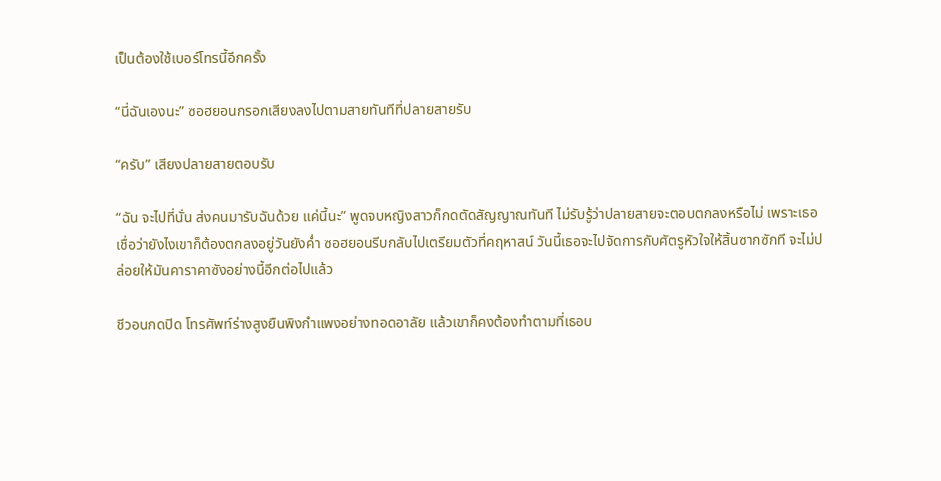เป็นต้องใช้เบอร์โทรนี้อีกครั้ง

“นี่ฉันเองนะ” ซอฮยอนกรอกเสียงลงไปตามสายทันทีที่ปลายสายรับ

“ครับ” เสียงปลายสายตอบรับ

“ฉัน จะไปที่นั่น ส่งคนมารับฉันด้วย แค่นี้นะ” พูดจบหญิงสาวก็กดตัดสัญญาณทันที ไม่รับรู้ว่าปลายสายจะตอบตกลงหรือไม่ เพราะเธอเชื่อว่ายังไงเขาก็ต้องตกลงอยู่วันยังค่ำ ซอฮยอนรีบกลับไปเตรียมตัวที่คฤหาสน์ วันนี้เธอจะไปจัดการกับศัตรูหัวใจให้สิ้นซากซักที จะไม่ปล่อยให้มันคาราคาซังอย่างนี้อีกต่อไปแล้ว

ชีวอนกดปิด โทรศัพท์ร่างสูงยืนพิงกำแพงอย่างทอดอาลัย แล้วเขาก็คงต้องทำตามที่เธอบ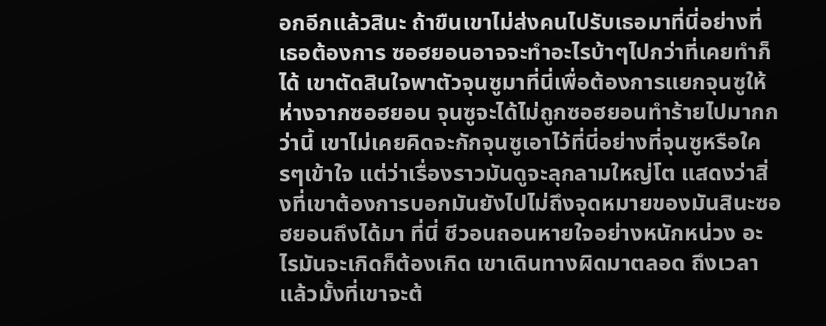อกอีกแล้วสินะ ถ้าขืนเขาไม่ส่งคนไปรับเธอมาที่นี่อย่างที่เธอต้องการ ซอฮยอนอาจจะทำอะไรบ้าๆไปกว่าที่เคยทำก็ได้ เขาตัดสินใจพาตัวจุนซูมาที่นี่เพื่อต้องการแยกจุนซูให้ห่างจากซอฮยอน จุนซูจะได้ไม่ถูกซอฮยอนทำร้ายไปมากกว่านี้ เขาไม่เคยคิดจะกักจุนซูเอาไว้ที่นี่อย่างที่จุนซูหรือใครๆเข้าใจ แต่ว่าเรื่องราวมันดูจะลุกลามใหญ่โต แสดงว่าสิ่งที่เขาต้องการบอกมันยังไปไม่ถึงจุดหมายของมันสินะซอฮยอนถึงได้มา ที่นี่ ชีวอนถอนหายใจอย่างหนักหน่วง อะไรมันจะเกิดก็ต้องเกิด เขาเดินทางผิดมาตลอด ถึงเวลาแล้วมั้งที่เขาจะต้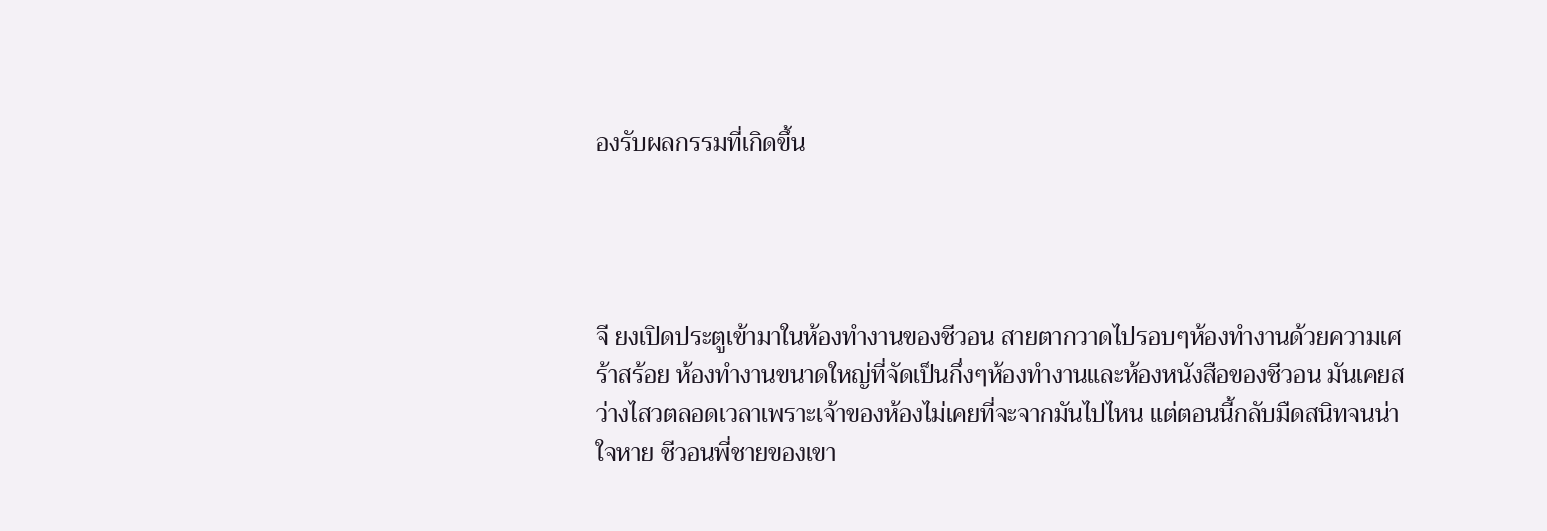องรับผลกรรมที่เกิดขึ้น




จี ยงเปิดประตูเข้ามาในห้องทำงานของชีวอน สายตากวาดไปรอบๆห้องทำงานด้วยความเศร้าสร้อย ห้องทำงานขนาดใหญ่ที่จัดเป็นกึ่งๆห้องทำงานและห้องหนังสือของชีวอน มันเคยสว่างไสวตลอดเวลาเพราะเจ้าของห้องไม่เคยที่จะจากมันไปไหน แต่ตอนนี้กลับมืดสนิทจนน่าใจหาย ชีวอนพี่ชายของเขา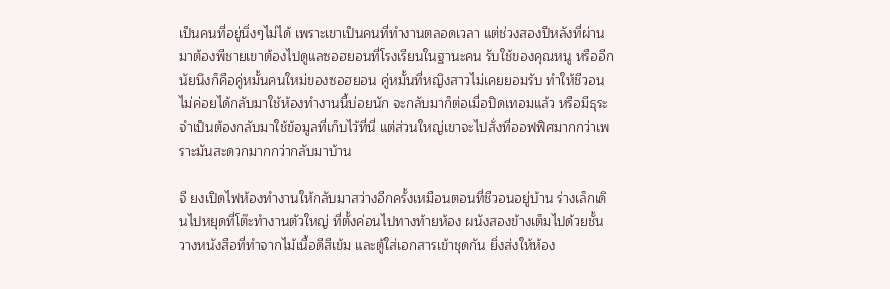เป็นคนที่อยู่นิ่งๆไม่ได้ เพราะเขาเป็นคนที่ทำงานตลอดเวลา แต่ช่วงสองปีหลังที่ผ่านมาต้องพีชายเขาต้องไปดูแลซอฮยอนที่โรงเรียนในฐานะคน รับใช้ของคุณหนู หรืออีกนัยนึงก็คือคู่หมั้นคนใหม่ของซอฮยอน คู่หมั้นที่หญิงสาวไม่เคยยอมรับ ทำให้ชีวอนไม่ค่อยได้กลับมาใช้ห้องทำงานนี้บ่อยนัก จะกลับมาก็ต่อเมื่อปิดเทอมแล้ว หรือมีธุระจำเป็นต้องกลับมาใช้ข้อมูลที่เก็บไว้ที่นี่ แต่ส่วนใหญ่เขาจะไปสั่งที่ออฟฟิศมากกว่าเพราะมันสะดวกมากกว่ากลับมาบ้าน

จี ยงเปิดไฟห้องทำงานให้กลับมาสว่างอีกครั้งเหมือนตอนที่ชีวอนอยู่บ้าน ร่างเล็กเดินไปหยุดที่โต๊ะทำงานตัวใหญ่ ที่ตั้งค่อนไปทางท้ายห้อง ผนังสองข้างเต็มไปด้วยชั้นวางหนังสือที่ทำจากไม้เนื้อดีสีเข้ม และตู้ใส่เอกสารเข้าชุดกัน ยิ่งส่งให้ห้อง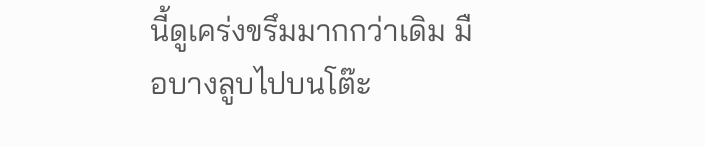นี้ดูเคร่งขรึมมากกว่าเดิม มือบางลูบไปบนโต๊ะ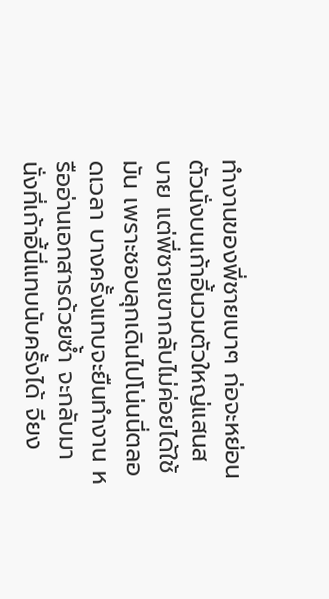ทำงานของพี่ชายเบาๆ ก่อจะหย่อนตัวนั่งบนเก้าอี้นวมตัวใหญ่แสนสบาย แต่พี่ชายเขากลับไม่ค่อยได้ใช้มัน เพราะชอบลุกเดินไปโน่นนี่ตลอดเวลา บางครั้งแทบจะยืนทำงาน หรืออ่านเอกสารด้วยซ้ำ จะกลับมานั่งที่เก้าอี้นี่แทบนับครั้งได้ จียง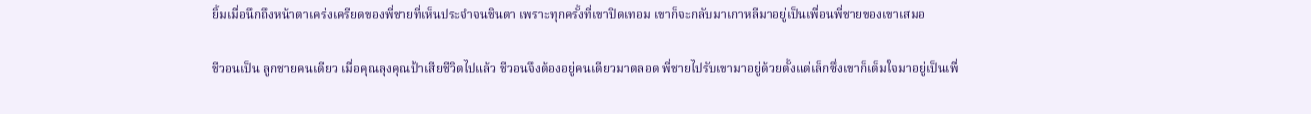ยิ้มเมื่อนึกถึงหน้าตาเคร่งเครียดของพี่ชายที่เห็นประจำจนชินตา เพราะทุกครั้งที่เขาปิดเทอม เขาก็จะกลับมาเกาหลีมาอยู่เป็นเพื่อนพี่ชายของเขาเสมอ

ชีวอนเป็น ลูกชายคนเดียว เมื่อคุณลุงคุณป้าเสียชีวิตไปแล้ว ชีวอนจึงต้องอยู่คนเดียวมาตลอด พี่ชายไปรับเขามาอยู่ด้วยตั้งแต่เล็กซึ่งเขาก็เต็มใจมาอยู่เป็นเพื่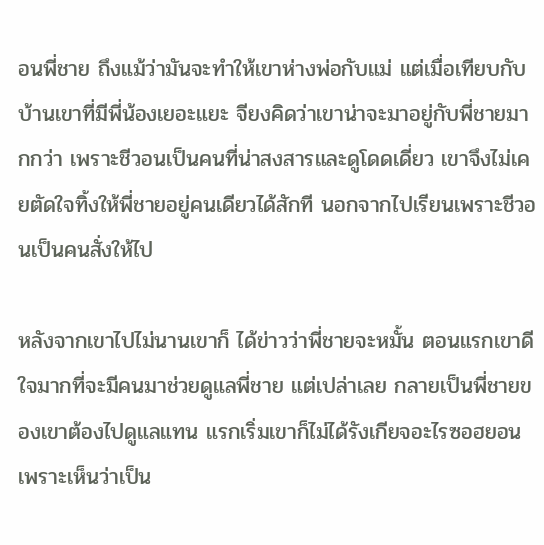อนพี่ชาย ถึงแม้ว่ามันจะทำให้เขาห่างพ่อกับแม่ แต่เมื่อเทียบกับบ้านเขาที่มีพี่น้องเยอะแยะ จียงคิดว่าเขาน่าจะมาอยู่กับพี่ชายมากกว่า เพราะชีวอนเป็นคนที่น่าสงสารและดูโดดเดี่ยว เขาจึงไม่เคยตัดใจทิ้งให้พี่ชายอยู่คนเดียวได้สักที นอกจากไปเรียนเพราะชีวอนเป็นคนสั่งให้ไป

หลังจากเขาไปไม่นานเขาก็ ได้ข่าวว่าพี่ชายจะหมั้น ตอนแรกเขาดีใจมากที่จะมีคนมาช่วยดูแลพี่ชาย แต่เปล่าเลย กลายเป็นพี่ชายของเขาต้องไปดูแลแทน แรกเริ่มเขาก็ไม่ได้รังเกียจอะไรซอฮยอน เพราะเห็นว่าเป็น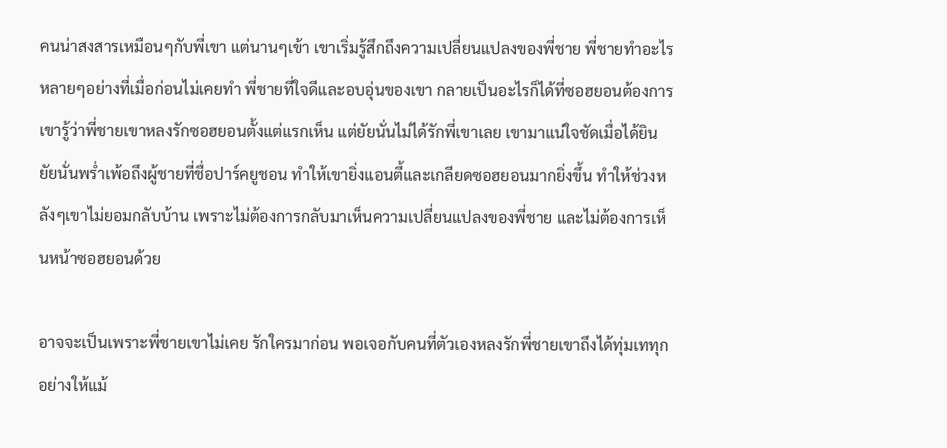คนน่าสงสารเหมือนๆกับพี่เขา แต่นานๆเข้า เขาเริ่มรู้สึกถึงความเปลี่ยนแปลงของพี่ชาย พี่ชายทำอะไรหลายๆอย่างที่เมื่อก่อนไม่เคยทำ พี่ชายที่ใจดีและอบอุ่นของเขา กลายเป็นอะไรก็ได้ที่ซอฮยอนต้องการ เขารู้ว่าพี่ชายเขาหลงรักซอฮยอนตั้งแต่แรกเห็น แต่ยัยนั่นไม่ได้รักพี่เขาเลย เขามาแน่ใจชัดเมื่อได้ยินยัยนั่นพร่ำเพ้อถึงผู้ชายที่ชื่อปาร์คยูชอน ทำให้เขายิ่งแอนตี้และเกลียดซอฮยอนมากยิ่งขึ้น ทำให้ช่วงหลังๆเขาไม่ยอมกลับบ้าน เพราะไม่ต้องการกลับมาเห็นความเปลี่ยนแปลงของพี่ชาย และไม่ต้องการเห็นหน้าซอฮยอนด้วย

อาจจะเป็นเพราะพี่ชายเขาไม่เคย รักใครมาก่อน พอเจอกับคนที่ตัวเองหลงรักพี่ชายเขาถึงได้ทุ่มเททุกอย่างให้แม้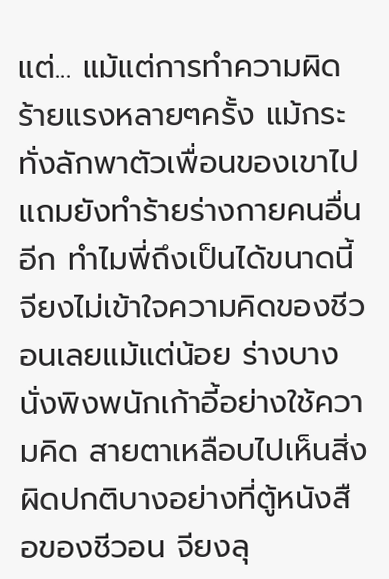แต่... แม้แต่การทำความผิดร้ายแรงหลายๆครั้ง แม้กระทั่งลักพาตัวเพื่อนของเขาไป แถมยังทำร้ายร่างกายคนอื่นอีก ทำไมพี่ถึงเป็นได้ขนาดนี้ จียงไม่เข้าใจความคิดของชีวอนเลยแม้แต่น้อย ร่างบางนั่งพิงพนักเก้าอี้อย่างใช้ความคิด สายตาเหลือบไปเห็นสิ่งผิดปกติบางอย่างที่ตู้หนังสือของชีวอน จียงลุ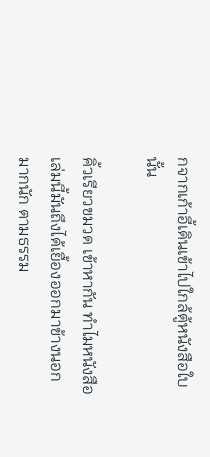กจากเก้าอี้เดินเข้าไปใกล้ตู้หนังสือใบนั้น

คิ้วเรียวขมวด เข้าหากัน ทำไมหนังสือเล่มนี้มันถึงได้เยื้องออกมาข้างนอกมากนัก ตามธรรม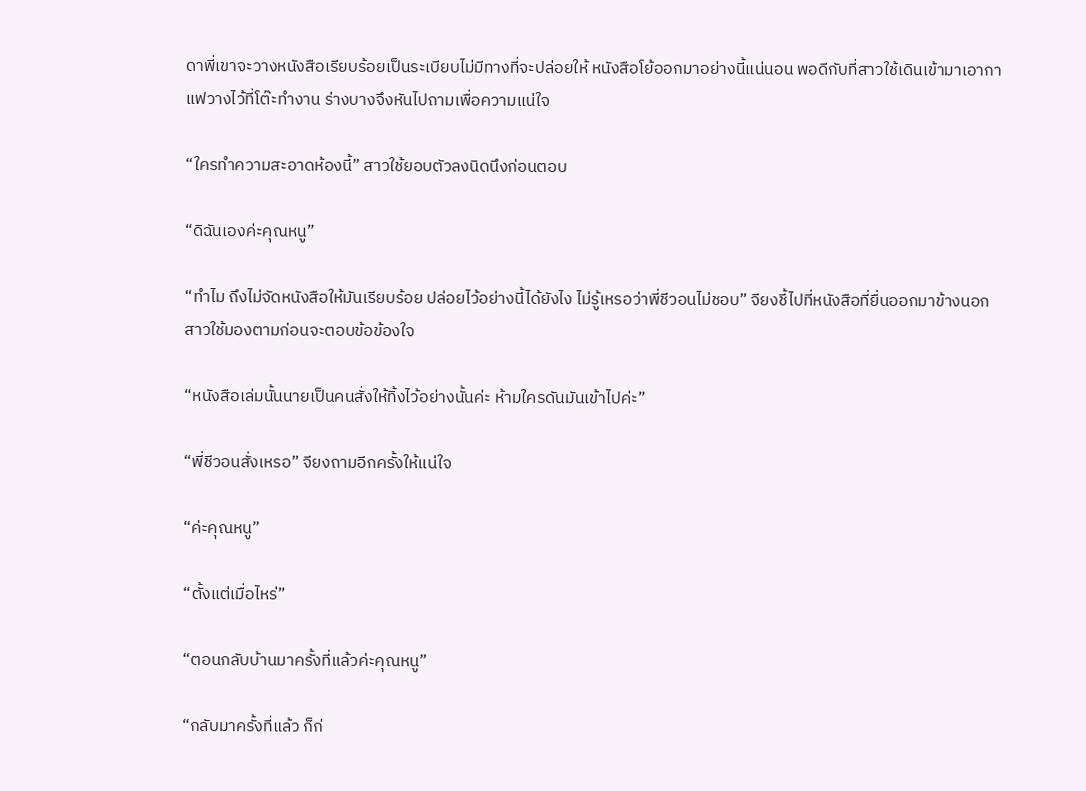ดาพี่เขาจะวางหนังสือเรียบร้อยเป็นระเบียบไม่มีทางที่จะปล่อยให้ หนังสือโย้ออกมาอย่างนี้แน่นอน พอดีกับที่สาวใช้เดินเข้ามาเอากาแฟวางไว้ที่โต๊ะทำงาน ร่างบางจึงหันไปถามเพื่อความแน่ใจ

“ใครทำความสะอาดห้องนี้” สาวใช้ยอบตัวลงนิดนึงก่อนตอบ

“ดิฉันเองค่ะคุณหนู”

“ทำไม ถึงไม่จัดหนังสือให้มันเรียบร้อย ปล่อยไว้อย่างนี้ได้ยังไง ไม่รู้เหรอว่าพี่ชีวอนไม่ชอบ” จียงชี้ไปที่หนังสือที่ยื่นออกมาข้างนอก สาวใช้มองตามก่อนจะตอบข้อข้องใจ

“หนังสือเล่มนั้นนายเป็นคนสั่งให้ทิ้งไว้อย่างนั้นค่ะ ห้ามใครดันมันเข้าไปค่ะ”

“พี่ชีวอนสั่งเหรอ” จียงถามอีกครั้งให้แน่ใจ

“ค่ะคุณหนู”

“ตั้งแต่เมื่อไหร่”

“ตอนกลับบ้านมาครั้งที่แล้วค่ะคุณหนู”

“กลับมาครั้งที่แล้ว ก็ก่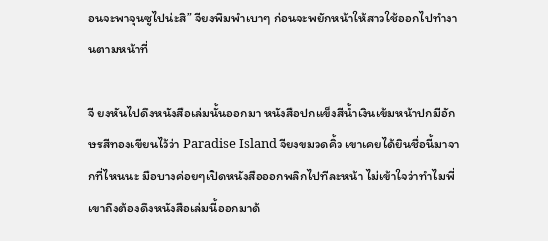อนจะพาจุนซูไปน่ะสิ” จียงพึมพำเบาๆ ก่อนจะพยักหน้าให้สาวใช้ออกไปทำงานตามหน้าที่

จี ยงหันไปดึงหนังสือเล่มนั้นออกมา หนังสือปกแข็งสีน้ำเงินเข้มหน้าปกมีอักษรสีทองเขียนไว้ว่า Paradise Island จียงขมวดคิ้ว เขาเคยได้ยินชื่อนี้มาจากที่ไหนนะ มือบางค่อยๆเปิดหนังสือออกพลิกไปทีละหน้า ไม่เข้าใจว่าทำไมพี่เขาถึงต้องดึงหนังสือเล่มนี้ออกมาด้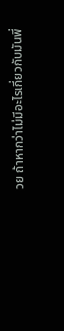วย ถ้าหากว่าไม่มีอะไรเกี่ยวกับมันพี่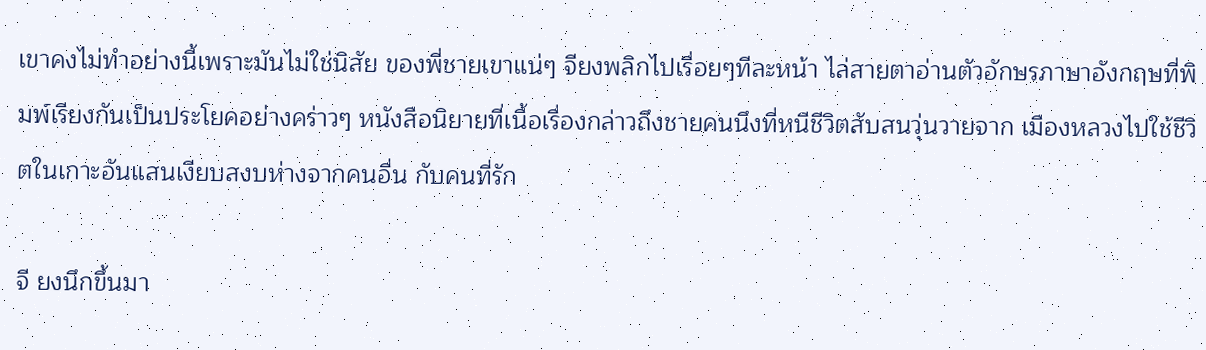เขาคงไม่ทำอย่างนี้เพราะมันไม่ใช่นิสัย ของพี่ชายเขาแน่ๆ จียงพลิกไปเรื่อยๆทีละหน้า ไล่สายตาอ่านตัวอักษรภาษาอังกฤษที่พิมพ์เรียงกันเป็นประโยคอย่างคร่าวๆ หนังสือนิยายที่เนื้อเรื่องกล่าวถึงชายคนนึงที่หนีชีวิตสับสนวุ่นวายจาก เมืองหลวงไปใช้ชีวิตในเกาะอันแสนเงียบสงบห่างจากคนอื่น กับคนที่รัก

จี ยงนึกขึ้นมา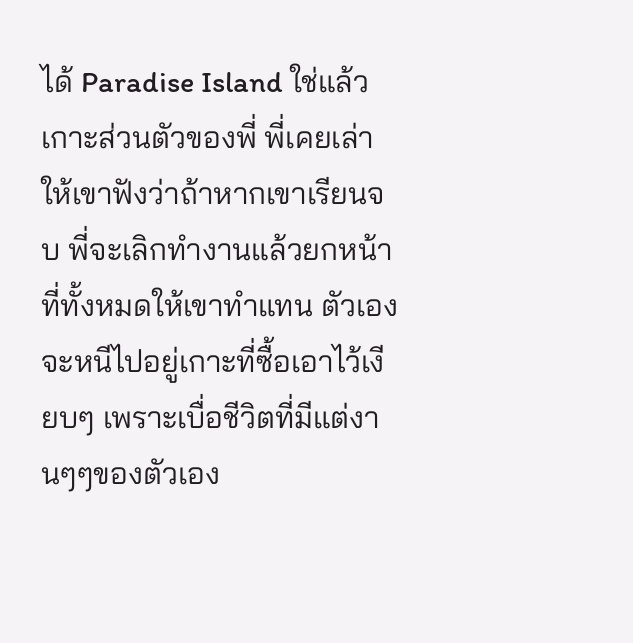ได้ Paradise Island ใช่แล้ว เกาะส่วนตัวของพี่ พี่เคยเล่าให้เขาฟังว่าถ้าหากเขาเรียนจบ พี่จะเลิกทำงานแล้วยกหน้าที่ทั้งหมดให้เขาทำแทน ตัวเองจะหนีไปอยู่เกาะที่ซื้อเอาไว้เงียบๆ เพราะเบื่อชีวิตที่มีแต่งานๆๆของตัวเอง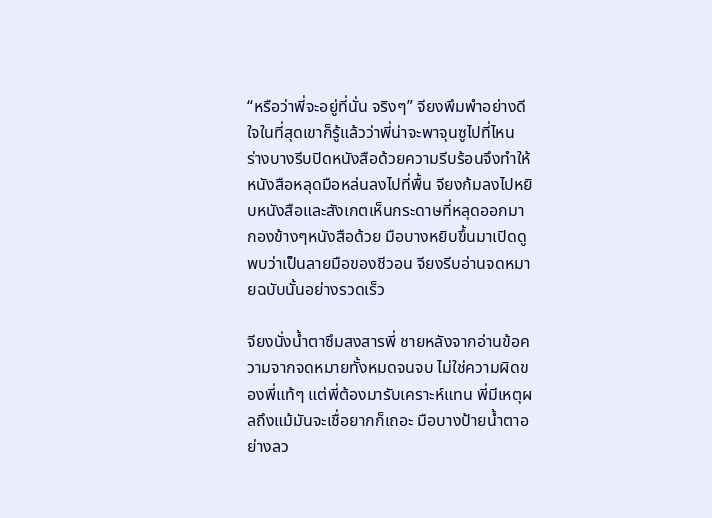“หรือว่าพี่จะอยู่ที่นั่น จริงๆ” จียงพึมพำอย่างดีใจในที่สุดเขาก็รู้แล้วว่าพี่น่าจะพาจุนซูไปที่ไหน ร่างบางรีบปิดหนังสือด้วยความรีบร้อนจึงทำให้หนังสือหลุดมือหล่นลงไปที่พื้น จียงก้มลงไปหยิบหนังสือและสังเกตเห็นกระดาษที่หลุดออกมากองข้างๆหนังสือด้วย มือบางหยิบขึ้นมาเปิดดูพบว่าเป็นลายมือของชีวอน จียงรีบอ่านจดหมายฉบับนั้นอย่างรวดเร็ว

จียงนั่งน้ำตาซึมสงสารพี่ ชายหลังจากอ่านข้อความจากจดหมายทั้งหมดจนจบ ไม่ใช่ความผิดของพี่แท้ๆ แต่พี่ต้องมารับเคราะห์แทน พี่มีเหตุผลถึงแม้มันจะเชื่อยากก็เถอะ มือบางป้ายน้ำตาอย่างลว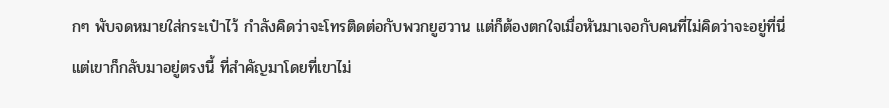กๆ พับจดหมายใส่กระเป๋าไว้ กำลังคิดว่าจะโทรติดต่อกับพวกยูฮวาน แต่ก็ต้องตกใจเมื่อหันมาเจอกับคนที่ไม่คิดว่าจะอยู่ที่นี่ แต่เขาก็กลับมาอยู่ตรงนี้ ที่สำคัญมาโดยที่เขาไม่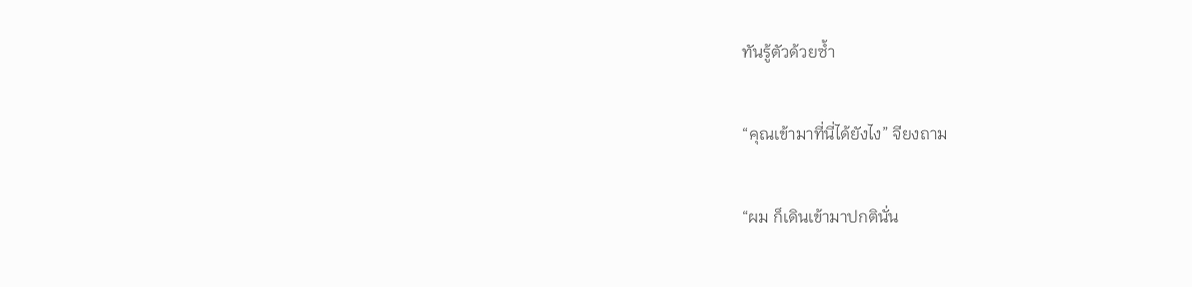ทันรู้ตัวด้วยซ้ำ

“คุณเข้ามาที่นี่ได้ยังไง” จียงถาม

“ผม ก็เดินเข้ามาปกตินั่น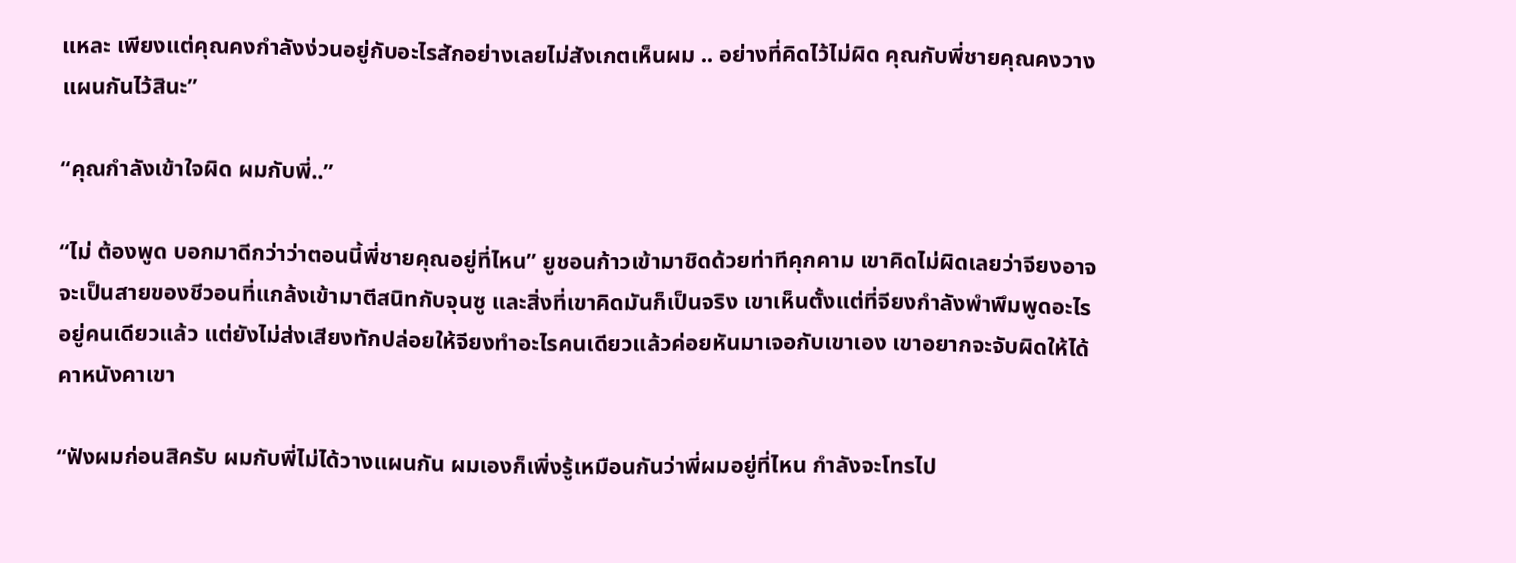แหละ เพียงแต่คุณคงกำลังง่วนอยู่กับอะไรสักอย่างเลยไม่สังเกตเห็นผม .. อย่างที่คิดไว้ไม่ผิด คุณกับพี่ชายคุณคงวางแผนกันไว้สินะ”

“คุณกำลังเข้าใจผิด ผมกับพี่..”

“ไม่ ต้องพูด บอกมาดีกว่าว่าตอนนี้พี่ชายคุณอยู่ที่ไหน” ยูชอนก้าวเข้ามาชิดด้วยท่าทีคุกคาม เขาคิดไม่ผิดเลยว่าจียงอาจจะเป็นสายของชีวอนที่แกล้งเข้ามาตีสนิทกับจุนซู และสิ่งที่เขาคิดมันก็เป็นจริง เขาเห็นตั้งแต่ที่จียงกำลังพำพึมพูดอะไรอยู่คนเดียวแล้ว แต่ยังไม่ส่งเสียงทักปล่อยให้จียงทำอะไรคนเดียวแล้วค่อยหันมาเจอกับเขาเอง เขาอยากจะจับผิดให้ได้คาหนังคาเขา

“ฟังผมก่อนสิครับ ผมกับพี่ไม่ได้วางแผนกัน ผมเองก็เพิ่งรู้เหมือนกันว่าพี่ผมอยู่ที่ไหน กำลังจะโทรไป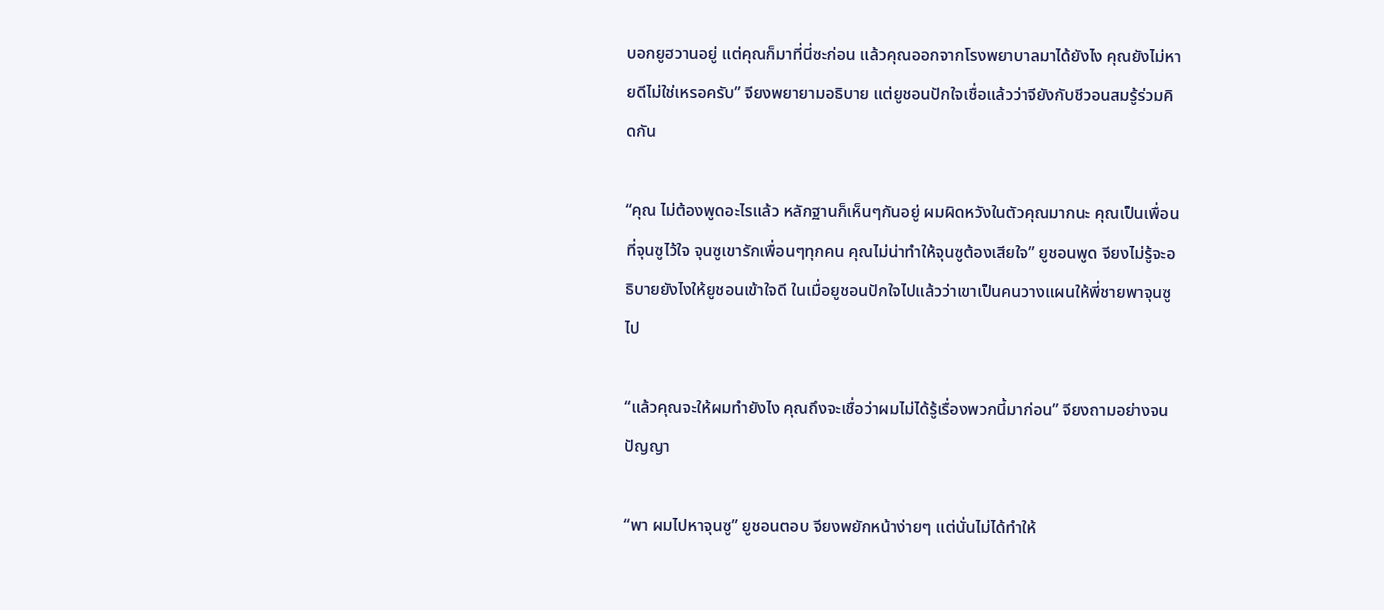บอกยูฮวานอยู่ แต่คุณก็มาที่นี่ซะก่อน แล้วคุณออกจากโรงพยาบาลมาได้ยังไง คุณยังไม่หายดีไม่ใช่เหรอครับ” จียงพยายามอธิบาย แต่ยูชอนปักใจเชื่อแล้วว่าจียังกับชีวอนสมรู้ร่วมคิดกัน

“คุณ ไม่ต้องพูดอะไรแล้ว หลักฐานก็เห็นๆกันอยู่ ผมผิดหวังในตัวคุณมากนะ คุณเป็นเพื่อนที่จุนซูไว้ใจ จุนซูเขารักเพื่อนๆทุกคน คุณไม่น่าทำให้จุนซูต้องเสียใจ” ยูชอนพูด จียงไม่รู้จะอธิบายยังไงให้ยูชอนเข้าใจดี ในเมื่อยูชอนปักใจไปแล้วว่าเขาเป็นคนวางแผนให้พี่ชายพาจุนซูไป

“แล้วคุณจะให้ผมทำยังไง คุณถึงจะเชื่อว่าผมไม่ได้รู้เรื่องพวกนี้มาก่อน” จียงถามอย่างจนปัญญา

“พา ผมไปหาจุนซู” ยูชอนตอบ จียงพยักหน้าง่ายๆ แต่นั่นไม่ได้ทำให้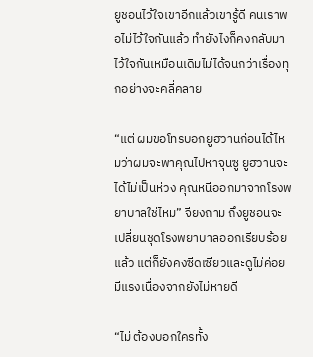ยูชอนไว้ใจเขาอีกแล้วเขารู้ดี คนเราพอไม่ไว้ใจกันแล้ว ทำยังไงก็คงกลับมาไว้ใจกันเหมือนเดิมไม่ได้จนกว่าเรื่องทุกอย่างจะคลี่คลาย

“แต่ ผมขอโทรบอกยูฮวานก่อนได้ไหมว่าผมจะพาคุณไปหาจุนซู ยูฮวานจะได้ไม่เป็นห่วง คุณหนีออกมาจากโรงพยาบาลใช่ไหม” จียงถาม ถึงยูชอนจะเปลี่ยนชุดโรงพยาบาลออกเรียบร้อยแล้ว แต่ก็ยังคงซีดเซียวและดูไม่ค่อยมีแรงเนื่องจากยังไม่หายดี

“ไม่ ต้องบอกใครทั้ง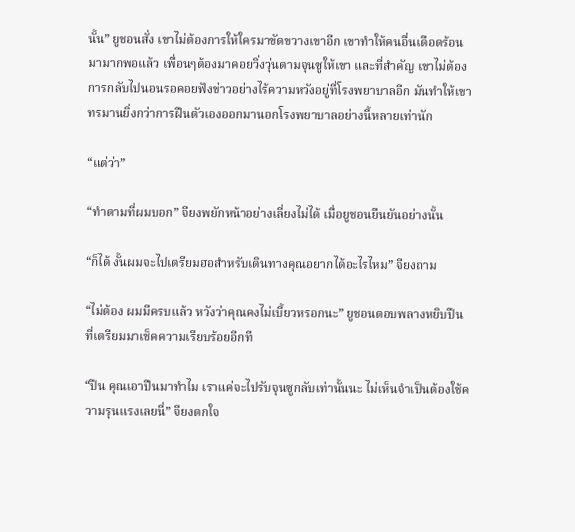นั้น” ยูชอนสั่ง เขาไม่ต้องการให้ใครมาขัดขวางเขาอีก เขาทำให้คนอื่นเดือดร้อนมามากพอแล้ว เพื่อนๆต้องมาคอยวิ่งวุ่นตามจุนซูให้เขา และที่สำคัญ เขาไม่ต้องการกลับไปนอนรอคอยฟังข่าวอย่างไร้ความหวังอยู่ที่โรงพยาบาลอีก มันทำให้เขาทรมานยิ่งกว่าการฝืนตัวเองออกมานอกโรงพยาบาลอย่างนี้หลายเท่านัก

“แต่ว่า”

“ทำตามที่ผมบอก” จียงพยักหน้าอย่างเลี่ยงไม่ได้ เมื่อยูชอนยืนยันอย่างนั้น

“ก็ได้ งั้นผมจะไปเตรียมฮอสำหรับเดินทางคุณอยากได้อะไรไหม” จียงถาม

“ไม่ต้อง ผมมีครบแล้ว หวังว่าคุณคงไม่เบี้ยวหรอกนะ” ยูชอนตอบพลางหยิบปืนที่เตรียมมาเช็คความเรียบร้อยอีกที

“ปืน คุณเอาปืนมาทำไม เราแค่จะไปรับจุนซูกลับเท่านั้นนะ ไม่เห็นจำเป็นต้องใช้ความรุนแรงเลยนี่” จียงตกใจ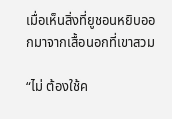เมื่อเห็นสิ่งที่ยูชอนหยิบออกมาจากเสื้อนอกที่เขาสวม

“ไม่ ต้องใช้ค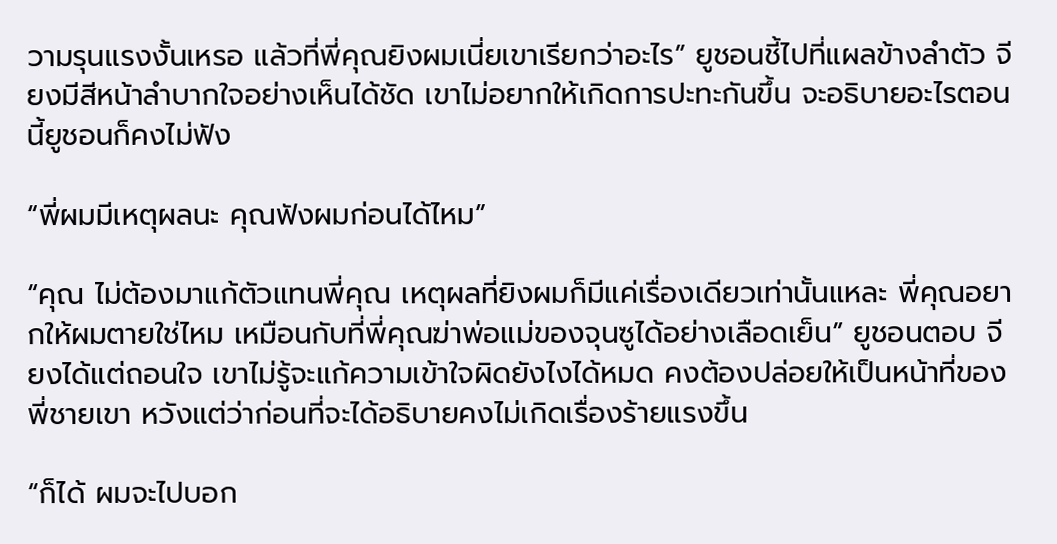วามรุนแรงงั้นเหรอ แล้วที่พี่คุณยิงผมเนี่ยเขาเรียกว่าอะไร” ยูชอนชี้ไปที่แผลข้างลำตัว จียงมีสีหน้าลำบากใจอย่างเห็นได้ชัด เขาไม่อยากให้เกิดการปะทะกันขึ้น จะอธิบายอะไรตอนนี้ยูชอนก็คงไม่ฟัง

“พี่ผมมีเหตุผลนะ คุณฟังผมก่อนได้ไหม”

“คุณ ไม่ต้องมาแก้ตัวแทนพี่คุณ เหตุผลที่ยิงผมก็มีแค่เรื่องเดียวเท่านั้นแหละ พี่คุณอยากให้ผมตายใช่ไหม เหมือนกับที่พี่คุณฆ่าพ่อแม่ของจุนซูได้อย่างเลือดเย็น” ยูชอนตอบ จียงได้แต่ถอนใจ เขาไม่รู้จะแก้ความเข้าใจผิดยังไงได้หมด คงต้องปล่อยให้เป็นหน้าที่ของพี่ชายเขา หวังแต่ว่าก่อนที่จะได้อธิบายคงไม่เกิดเรื่องร้ายแรงขึ้น

“ก็ได้ ผมจะไปบอก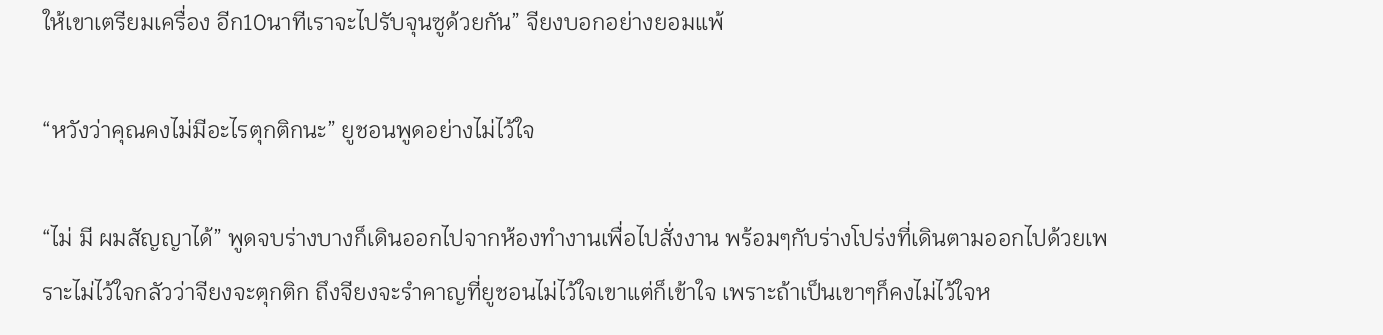ให้เขาเตรียมเครื่อง อีก10นาทีเราจะไปรับจุนซูด้วยกัน” จียงบอกอย่างยอมแพ้

“หวังว่าคุณคงไม่มีอะไรตุกติกนะ” ยูชอนพูดอย่างไม่ไว้ใจ

“ไม่ มี ผมสัญญาได้” พูดจบร่างบางก็เดินออกไปจากห้องทำงานเพื่อไปสั่งงาน พร้อมๆกับร่างโปร่งที่เดินตามออกไปด้วยเพราะไม่ไว้ใจกลัวว่าจียงจะตุกติก ถึงจียงจะรำคาญที่ยูชอนไม่ไว้ใจเขาแต่ก็เข้าใจ เพราะถ้าเป็นเขาๆก็คงไม่ไว้ใจห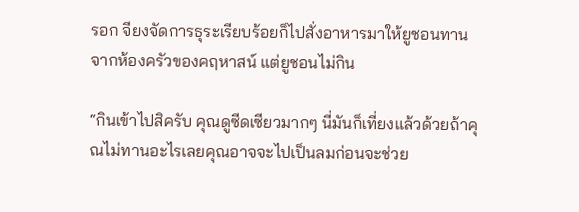รอก จียงจัดการธุระเรียบร้อยก็ไปสั่งอาหารมาให้ยูชอนทานจากห้องครัวของคฤหาสน์ แต่ยูชอนไม่กิน

“กินเข้าไปสิครับ คุณดูซีดเซียวมากๆ นี่มันก็เที่ยงแล้วด้วยถ้าคุณไม่ทานอะไรเลยคุณอาจจะไปเป็นลมก่อนจะช่วย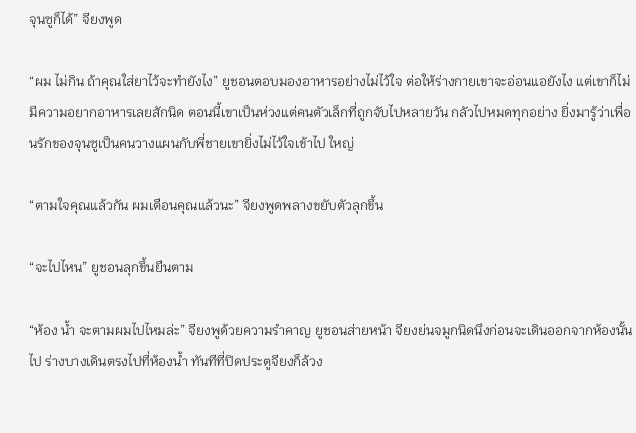จุนซูก็ได้” จียงพูด

“ผม ไม่กิน ถ้าคุณใส่ยาไว้จะทำยังไง” ยูชอนตอบมองอาหารอย่างไม่ไว้ใจ ต่อให้ร่างกายเขาจะอ่อนแอยังไง แต่เขาก็ไม่มีความอยากอาหารเลยสักนิด ตอนนี้เขาเป็นห่วงแต่คนตัวเล็กที่ถูกจับไปหลายวัน กลัวไปหมดทุกอย่าง ยิ่งมารู้ว่าเพื่อนรักของจุนซูเป็นคนวางแผนกับพี่ชายเขายิ่งไม่ไว้ใจเข้าไป ใหญ่

“ตามใจคุณแล้วกัน ผมเตือนคุณแล้วนะ” จียงพูดพลางขยับตัวลุกขึ้น

“จะไปไหน” ยูชอนลุกขึ้นยืนตาม

“ห้อง น้ำ จะตามผมไปไหมล่ะ” จียงพูด้วยความรำคาญ ยูชอนส่ายหน้า จียงย่นจมูกนิดนึงก่อนจะเดินออกจากห้องนั้นไป ร่างบางเดินตรงไปที่ห้องน้ำ ทันทีที่ปิดประตูจียงก็ล้วง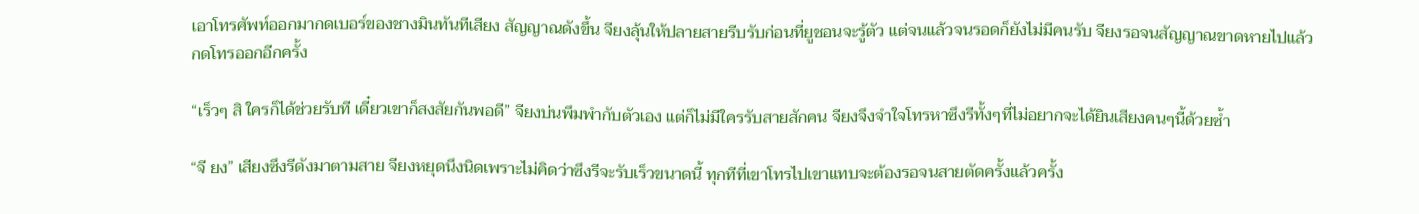เอาโทรศัพท์ออกมากดเบอร์ของชางมินทันทีเสียง สัญญาณดังขึ้น จียงลุ้นให้ปลายสายรีบรับก่อนที่ยูชอนจะรู้ตัว แต่จนแล้วจนรอดก็ยังไม่มีคนรับ จียงรอจนสัญญาณขาดหายไปแล้วกดโทรออกอีกครั้ง

“เร็วๆ สิ ใครก็ได้ช่วยรับที เดี๋ยวเขาก็สงสัยกันพอดี” จียงบ่นพึมพำกับตัวเอง แต่ก็ไม่มีใครรับสายสักคน จียงจึงจำใจโทรหาซึงรีทั้งๆที่ไม่อยากจะได้ยินเสียงคนๆนี้ด้วยซ้ำ

“จี ยง” เสียงซึงรีดังมาตามสาย จียงหยุดนึงนิดเพราะไม่คิดว่าซึงรีจะรับเร็วขนาดนี้ ทุกทีที่เขาโทรไปเขาแทบจะต้องรอจนสายตัดครั้งแล้วครั้ง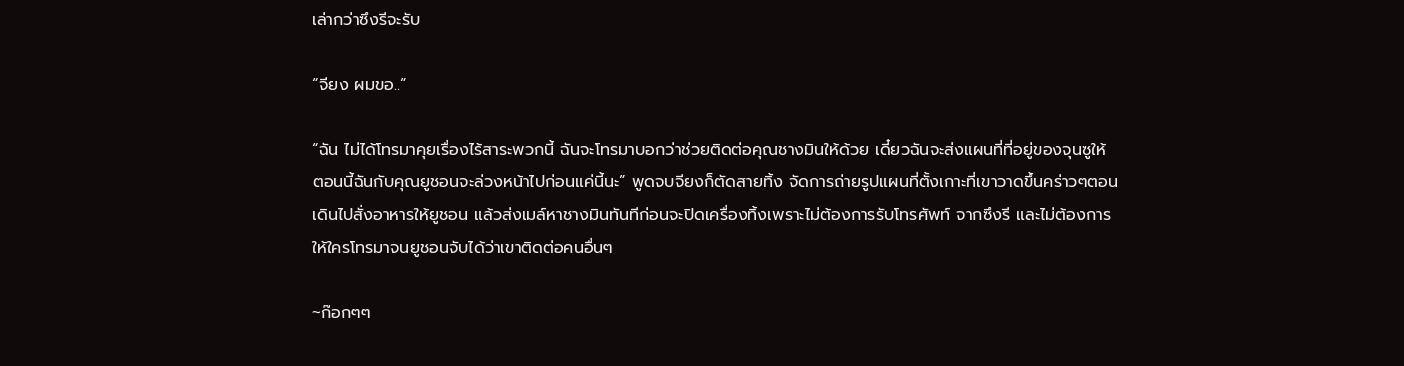เล่ากว่าซึงรีจะรับ

“จียง ผมขอ..”

“ฉัน ไม่ได้โทรมาคุยเรื่องไร้สาระพวกนี้ ฉันจะโทรมาบอกว่าช่วยติดต่อคุณชางมินให้ด้วย เดี๋ยวฉันจะส่งแผนที่ที่อยู่ของจุนซูให้ ตอนนี้ฉันกับคุณยูชอนจะล่วงหน้าไปก่อนแค่นี้นะ” พูดจบจียงก็ตัดสายทิ้ง จัดการถ่ายรูปแผนที่ตั้งเกาะที่เขาวาดขึ้นคร่าวๆตอนเดินไปสั่งอาหารให้ยูชอน แล้วส่งเมล์หาชางมินทันทีก่อนจะปิดเครื่องทิ้งเพราะไม่ต้องการรับโทรศัพท์ จากซึงรี และไม่ต้องการให้ใครโทรมาจนยูชอนจับได้ว่าเขาติดต่อคนอื่นๆ

~ก๊อกๆๆ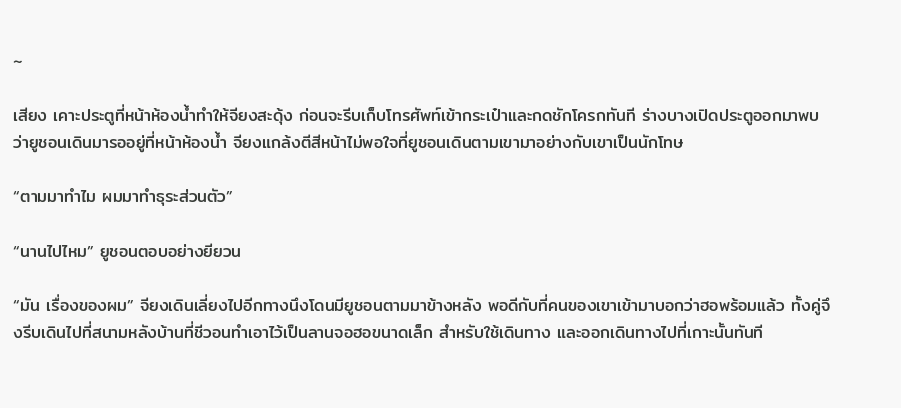~

เสียง เคาะประตูที่หน้าห้องน้ำทำให้จียงสะดุ้ง ก่อนจะรีบเก็บโทรศัพท์เข้ากระเป๋าและกดชักโครกทันที ร่างบางเปิดประตูออกมาพบว่ายูชอนเดินมารออยู่ที่หน้าห้องน้ำ จียงแกล้งตีสีหน้าไม่พอใจที่ยูชอนเดินตามเขามาอย่างกับเขาเป็นนักโทษ

“ตามมาทำไม ผมมาทำธุระส่วนตัว”

“นานไปไหม” ยูชอนตอบอย่างยียวน

“มัน เรื่องของผม” จียงเดินเลี่ยงไปอีกทางนึงโดนมียูชอนตามมาข้างหลัง พอดีกับที่คนของเขาเข้ามาบอกว่าฮอพร้อมแล้ว ทั้งคู่จึงรีบเดินไปที่สนามหลังบ้านที่ชีวอนทำเอาไว้เป็นลานจอฮอขนาดเล็ก สำหรับใช้เดินทาง และออกเดินทางไปที่เกาะนั้นทันที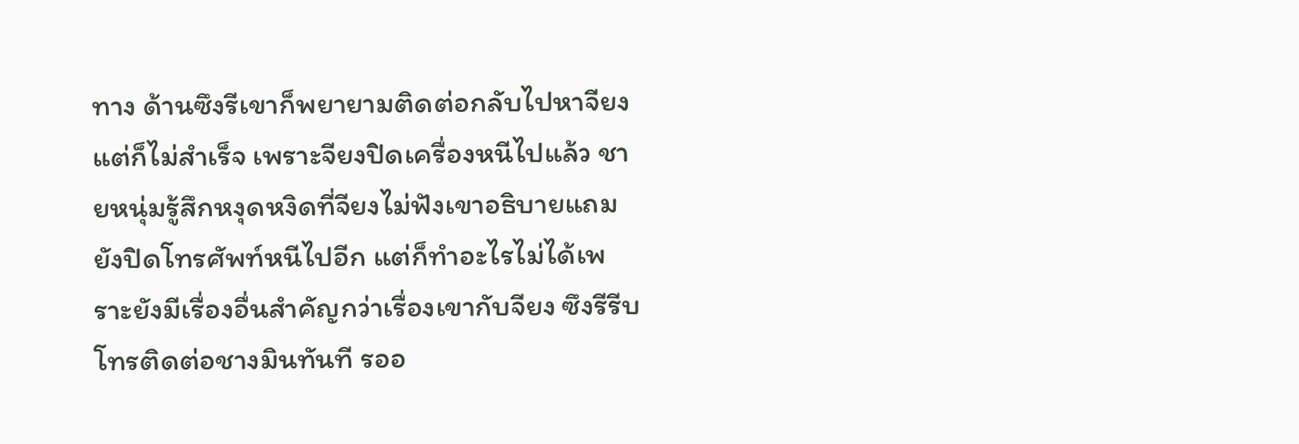ทาง ด้านซึงรีเขาก็พยายามติดต่อกลับไปหาจียงแต่ก็ไม่สำเร็จ เพราะจียงปิดเครื่องหนีไปแล้ว ชายหนุ่มรู้สึกหงุดหงิดที่จียงไม่ฟังเขาอธิบายแถมยังปิดโทรศัพท์หนีไปอีก แต่ก็ทำอะไรไม่ได้เพราะยังมีเรื่องอื่นสำคัญกว่าเรื่องเขากับจียง ซึงรีรีบโทรติดต่อชางมินทันที รออ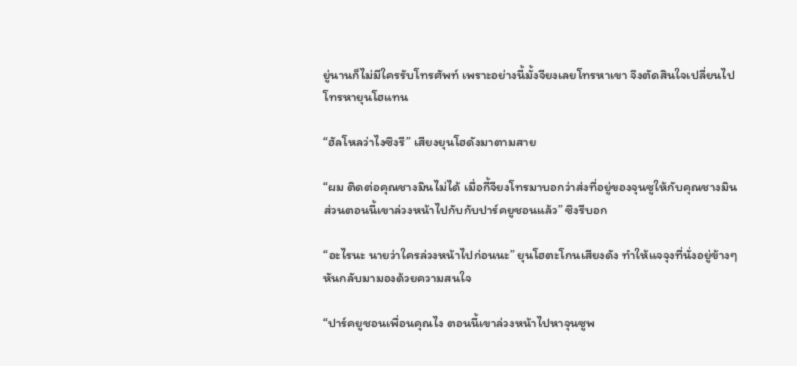ยู่นานก็ไม่มีใครรับโทรศัพท์ เพราะอย่างนี้มั้งจียงเลยโทรหาเขา จึงตัดสินใจเปลี่ยนไปโทรหายุนโฮแทน

“ฮัลโหลว่าไงซึงรี” เสียงยุนโฮดังมาตามสาย

“ผม ติดต่อคุณชางมินไม่ได้ เมื่อกี้จียงโทรมาบอกว่าส่งที่อยู่ของจุนซูให้กับคุณชางมิน ส่วนตอนนี้เขาล่วงหน้าไปกับกับปาร์คยูชอนแล้ว” ซึงรีบอก

“อะไรนะ นายว่าใครล่วงหน้าไปก่อนนะ” ยุนโฮตะโกนเสียงดัง ทำให้แจจุงที่นั่งอยู่ข้างๆหันกลับมามองด้วยความสนใจ

“ปาร์คยูชอนเพื่อนคุณไง ตอนนี้เขาล่วงหน้าไปหาจุนซูพ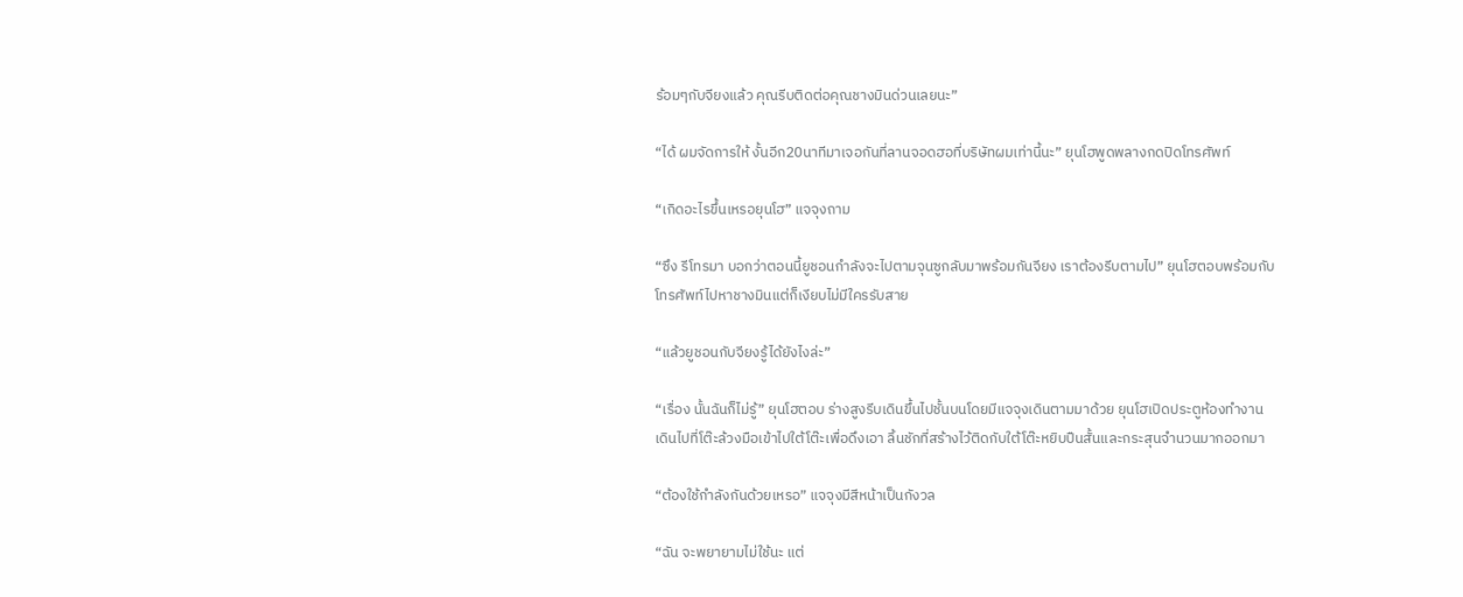ร้อมๆกับจียงแล้ว คุณรีบติดต่อคุณชางมินด่วนเลยนะ”

“ได้ ผมจัดการให้ งั้นอีก20นาทีมาเจอกันที่ลานจอดฮอที่บริษัทผมเท่านี้นะ” ยุนโฮพูดพลางกดปิดโทรศัพท์

“เกิดอะไรขึ้นเหรอยุนโฮ” แจจุงถาม

“ซึง รีโทรมา บอกว่าตอนนี้ยูชอนกำลังจะไปตามจุนซูกลับมาพร้อมกันจียง เราต้องรีบตามไป” ยุนโฮตอบพร้อมกับโทรศัพท์ไปหาชางมินแต่ก็เงียบไม่มีใครรับสาย

“แล้วยูชอนกับจียงรู้ได้ยังไงล่ะ”

“เรื่อง นั้นฉันก็ไม่รู้” ยุนโฮตอบ ร่างสูงรีบเดินขึ้นไปชั้นบนโดยมีแจจุงเดินตามมาด้วย ยุนโฮเปิดประตูห้องทำงานเดินไปที่โต๊ะล้วงมือเข้าไปใต้โต๊ะเพื่อดึงเอา ลิ้นชักที่สร้างไว้ติดกับใต้โต๊ะหยิบปืนสั้นและกระสุนจำนวนมากออกมา

“ต้องใช้กำลังกันด้วยเหรอ” แจจุงมีสีหน้าเป็นกังวล

“ฉัน จะพยายามไม่ใช้นะ แต่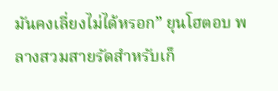มันคงเลี่ยงไม่ได้หรอก” ยุนโฮตอบ พลางสวมสายรัดสำหรับเก็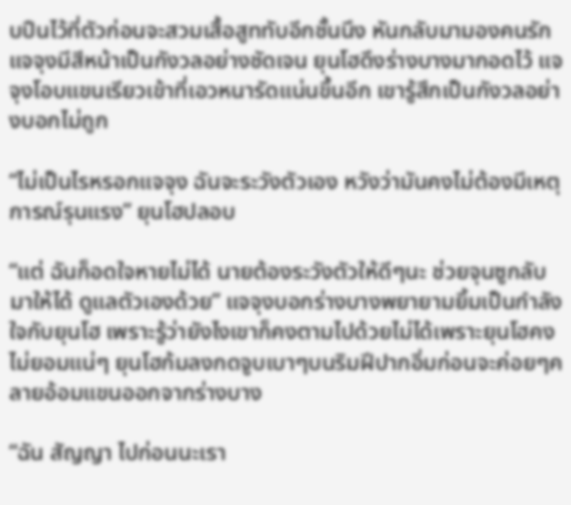บปืนไว้ที่ตัวก่อนจะสวมเสื้อสูททับอีกชั้นนึง หันกลับมามองคนรัก แจจุงมีสีหน้าเป็นกังวลอย่างชัดเจน ยุนโฮดึงร่างบางมากอดไว้ แจจุงโอบแขนเรียวเข้าที่เอวหนารัดแน่นขึ้นอีก เขารู้สึกเป็นกังวลอย่างบอกไม่ถูก

“ไม่เป็นไรหรอกแจจุง ฉันจะระวังตัวเอง หวังว่ามันคงไม่ต้องมีเหตุการณ์รุนแรง” ยุนโฮปลอบ

“แต่ ฉันก็อดใจหายไม่ได้ นายต้องระวังตัวให้ดีๆนะ ช่วยจุนซูกลับมาให้ได้ ดูแลตัวเองด้วย” แจจุงบอกร่างบางพยายามยิ้มเป็นกำลังใจกับยุนโฮ เพราะรู้ว่ายังไงเขาก็คงตามไปด้วยไม่ได้เพราะยุนโฮคงไม่ยอมแน่ๆ ยุนโฮก้มลงกดจูบเบาๆบนริมฝีปากอิ่มก่อนจะค่อยๆคลายอ้อมแขนออกจากร่างบาง

“ฉัน สัญญา ไปก่อนนะเรา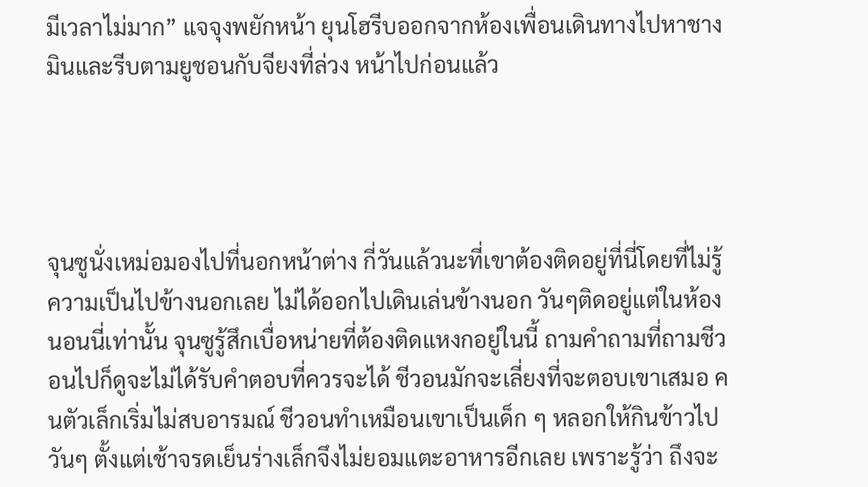มีเวลาไม่มาก” แจจุงพยักหน้า ยุนโฮรีบออกจากห้องเพื่อนเดินทางไปหาชางมินและรีบตามยูชอนกับจียงที่ล่วง หน้าไปก่อนแล้ว




จุนซูนั่งเหม่อมองไปที่นอกหน้าต่าง กี่วันแล้วนะที่เขาต้องติดอยู่ที่นี่โดยที่ไม่รู้ความเป็นไปข้างนอกเลย ไม่ได้ออกไปเดินเล่นข้างนอก วันๆติดอยู่แต่ในห้องนอนนี่เท่านั้น จุนซูรู้สึกเบื่อหน่ายที่ต้องติดแหงกอยู่ในนี้ ถามคำถามที่ถามชีวอนไปก็ดูจะไม่ได้รับคำตอบที่ควรจะได้ ชีวอนมักจะเลี่ยงที่จะตอบเขาเสมอ คนตัวเล็กเริ่มไม่สบอารมณ์ ชีวอนทำเหมือนเขาเป็นเด็ก ๆ หลอกให้กินข้าวไปวันๆ ตั้งแต่เช้าจรดเย็นร่างเล็กจึงไม่ยอมแตะอาหารอีกเลย เพราะรู้ว่า ถึงจะ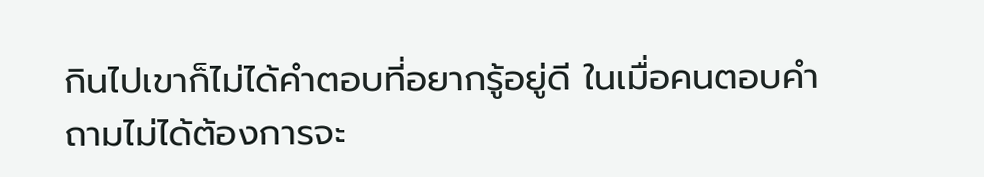กินไปเขาก็ไม่ได้คำตอบที่อยากรู้อยู่ดี ในเมื่อคนตอบคำถามไม่ได้ต้องการจะ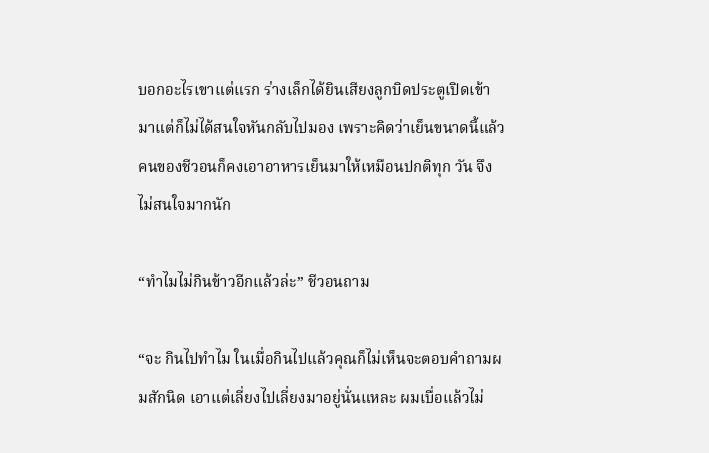บอกอะไรเขาแต่แรก ร่างเล็กได้ยินเสียงลูกบิดประตูเปิดเข้ามาแต่ก็ไม่ได้สนใจหันกลับไปมอง เพราะคิดว่าเย็นขนาดนี้แล้วคนของชีวอนก็คงเอาอาหารเย็นมาให้เหมือนปกติทุก วัน จึงไม่สนใจมากนัก

“ทำไมไม่กินข้าวอีกแล้วล่ะ” ชีวอนถาม

“จะ กินไปทำไม ในเมื่อกินไปแล้วคุณก็ไม่เห็นจะตอบคำถามผมสักนิด เอาแต่เลี่ยงไปเลี่ยงมาอยู่นั่นแหละ ผมเบื่อแล้วไม่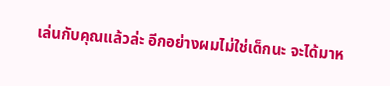เล่นกับคุณแล้วล่ะ อีกอย่างผมไม่ใช่เด็กนะ จะได้มาห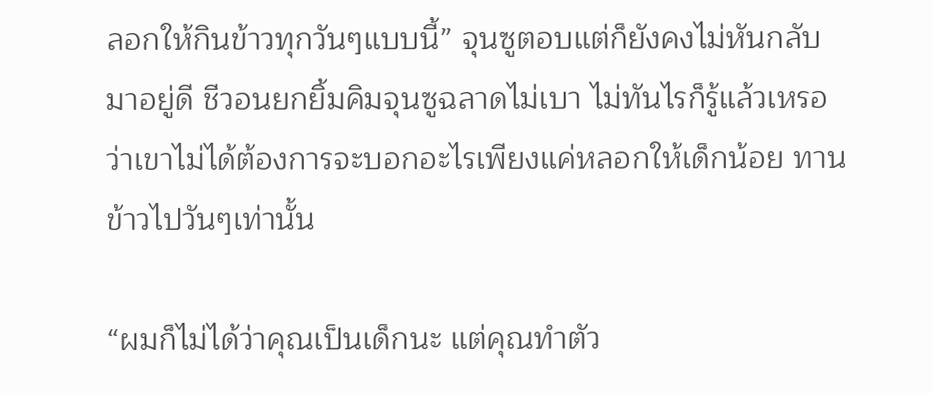ลอกให้กินข้าวทุกวันๆแบบนี้” จุนซูตอบแต่ก็ยังคงไม่หันกลับมาอยู่ดี ชีวอนยกยิ้มคิมจุนซูฉลาดไม่เบา ไม่ทันไรก็รู้แล้วเหรอว่าเขาไม่ได้ต้องการจะบอกอะไรเพียงแค่หลอกให้เด็กน้อย ทานข้าวไปวันๆเท่านั้น

“ผมก็ไม่ได้ว่าคุณเป็นเด็กนะ แต่คุณทำตัว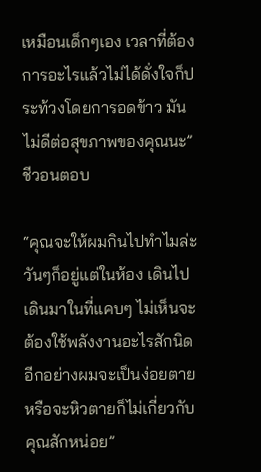เหมือนเด็กๆเอง เวลาที่ต้องการอะไรแล้วไม่ได้ดั่งใจก็ประท้วงโดยการอดข้าว มันไม่ดีต่อสุขภาพของคุณนะ” ชีวอนตอบ

“คุณจะให้ผมกินไปทำไมล่ะ วันๆก็อยู่แต่ในห้อง เดินไปเดินมาในที่แคบๆ ไม่เห็นจะต้องใช้พลังงานอะไรสักนิด อีกอย่างผมจะเป็นง่อยตาย หรือจะหิวตายก็ไม่เกี่ยวกับคุณสักหน่อย”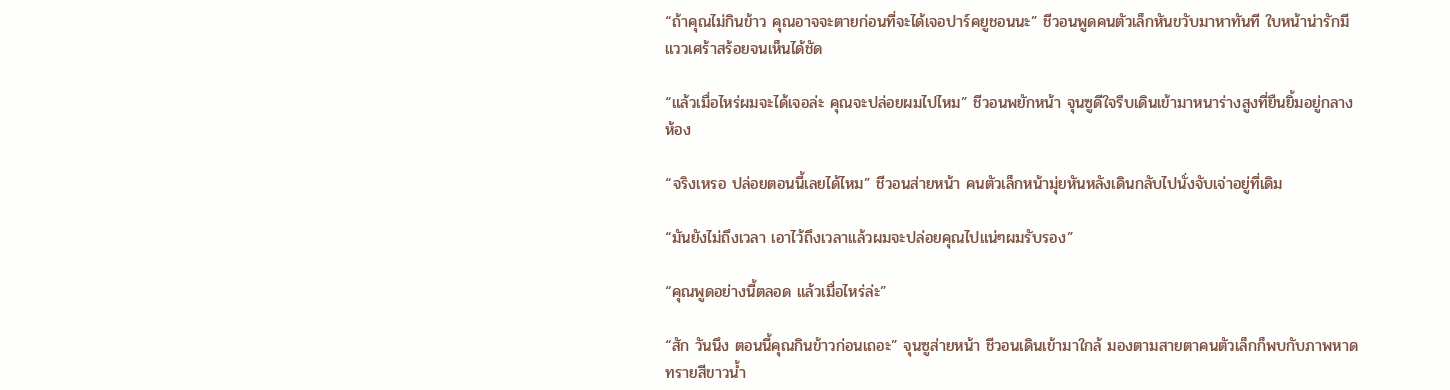“ถ้าคุณไม่กินข้าว คุณอาจจะตายก่อนที่จะได้เจอปาร์คยูชอนนะ” ชีวอนพูดคนตัวเล็กหันขวับมาหาทันที ใบหน้าน่ารักมีแววเศร้าสร้อยจนเห็นได้ชัด

“แล้วเมื่อไหร่ผมจะได้เจอล่ะ คุณจะปล่อยผมไปไหม” ชีวอนพยักหน้า จุนซูดีใจรีบเดินเข้ามาหนาร่างสูงที่ยืนยิ้มอยู่กลางห้อง

“จริงเหรอ ปล่อยตอนนี้เลยได้ไหม” ชีวอนส่ายหน้า คนตัวเล็กหน้ามุ่ยหันหลังเดินกลับไปนั่งจับเจ่าอยู่ที่เดิม

“มันยังไม่ถึงเวลา เอาไว้ถึงเวลาแล้วผมจะปล่อยคุณไปแน่ๆผมรับรอง”

“คุณพูดอย่างนี้ตลอด แล้วเมื่อไหร่ล่ะ”

“สัก วันนึง ตอนนี้คุณกินข้าวก่อนเถอะ” จุนซูส่ายหน้า ชีวอนเดินเข้ามาใกล้ มองตามสายตาคนตัวเล็กก็พบกับภาพหาดทรายสีขาวน้ำ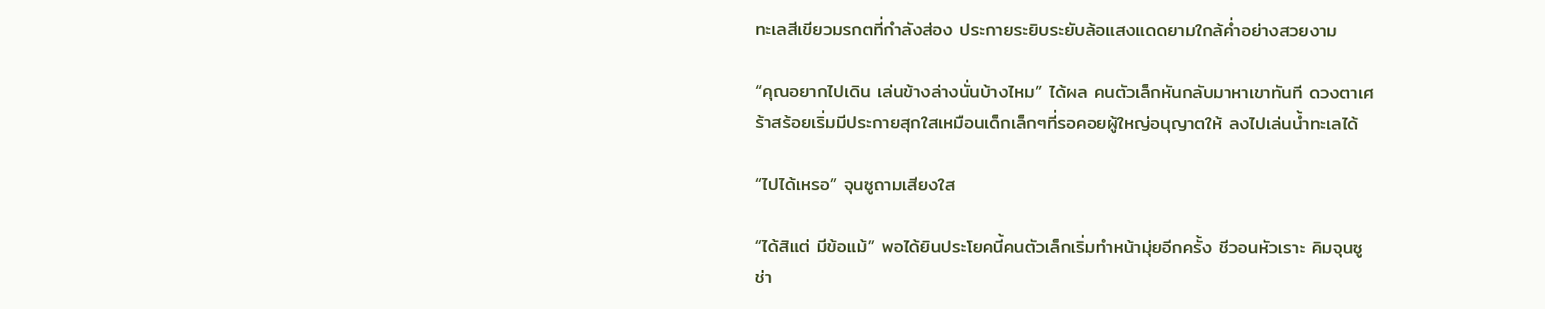ทะเลสีเขียวมรกตที่กำลังส่อง ประกายระยิบระยับล้อแสงแดดยามใกล้ค่ำอย่างสวยงาม

“คุณอยากไปเดิน เล่นข้างล่างนั่นบ้างไหม” ได้ผล คนตัวเล็กหันกลับมาหาเขาทันที ดวงตาเศร้าสร้อยเริ่มมีประกายสุกใสเหมือนเด็กเล็กๆที่รอคอยผู้ใหญ่อนุญาตให้ ลงไปเล่นน้ำทะเลได้

“ไปได้เหรอ” จุนซูถามเสียงใส

“ได้สิแต่ มีข้อแม้” พอได้ยินประโยคนี้คนตัวเล็กเริ่มทำหน้ามุ่ยอีกครั้ง ชีวอนหัวเราะ คิมจุนซูช่า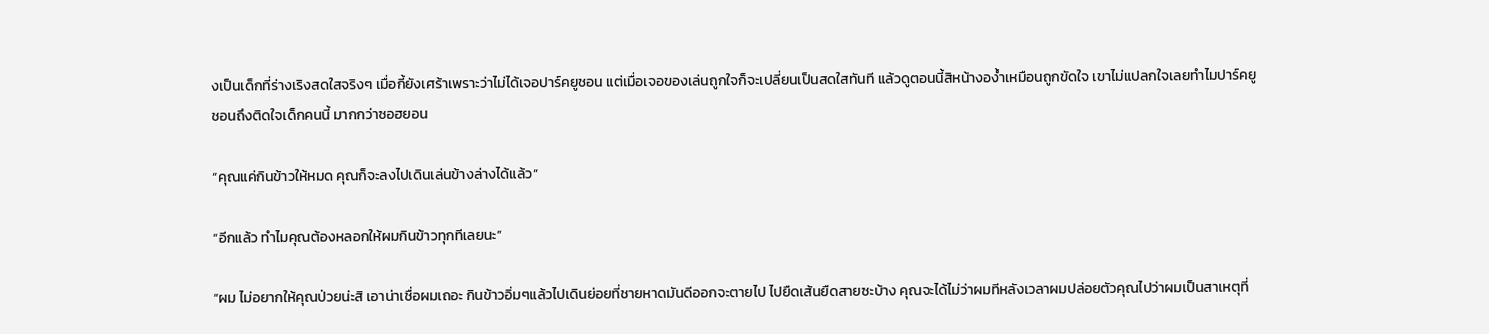งเป็นเด็กที่ร่างเริงสดใสจริงๆ เมื่อกี้ยังเศร้าเพราะว่าไม่ได้เจอปาร์คยูชอน แต่เมื่อเจอของเล่นถูกใจก็จะเปลี่ยนเป็นสดใสทันที แล้วดูตอนนี้สิหน้างอง้ำเหมือนถูกขัดใจ เขาไม่แปลกใจเลยทำไมปาร์คยูชอนถึงติดใจเด็กคนนี้ มากกว่าซอฮยอน

“คุณแค่กินข้าวให้หมด คุณก็จะลงไปเดินเล่นข้างล่างได้แล้ว”

“อีกแล้ว ทำไมคุณต้องหลอกให้ผมกินข้าวทุกทีเลยนะ”

“ผม ไม่อยากให้คุณป่วยน่ะสิ เอาน่าเชื่อผมเถอะ กินข้าวอิ่มๆแล้วไปเดินย่อยที่ชายหาดมันดีออกจะตายไป ไปยืดเส้นยืดสายซะบ้าง คุณจะได้ไม่ว่าผมทีหลังเวลาผมปล่อยตัวคุณไปว่าผมเป็นสาเหตุที่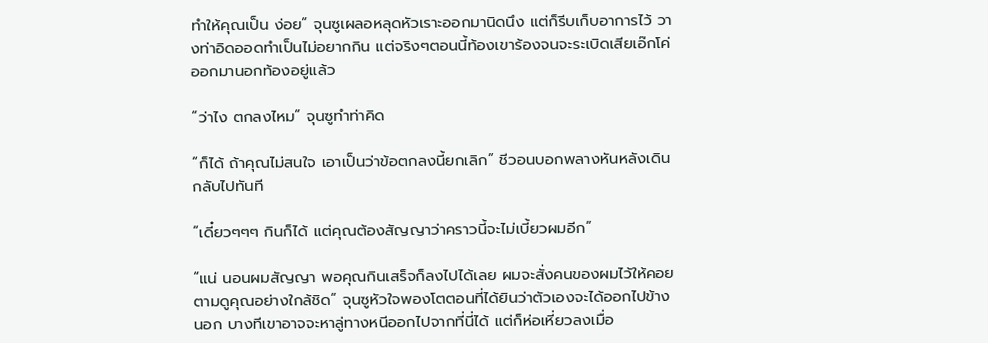ทำให้คุณเป็น ง่อย” จุนซูเผลอหลุดหัวเราะออกมานิดนึง แต่ก็รีบเก็บอาการไว้ วางท่าอิดออดทำเป็นไม่อยากกิน แต่จริงๆตอนนี้ท้องเขาร้องจนจะระเบิดเสียเอ๊กโค่ออกมานอกท้องอยู่แล้ว

“ว่าไง ตกลงไหม” จุนซูทำท่าคิด

“ก็ได้ ถ้าคุณไม่สนใจ เอาเป็นว่าข้อตกลงนี้ยกเลิก” ชีวอนบอกพลางหันหลังเดินกลับไปทันที

“เดี๋ยวๆๆๆ กินก็ได้ แต่คุณต้องสัญญาว่าคราวนี้จะไม่เบี้ยวผมอีก”

“แน่ นอนผมสัญญา พอคุณกินเสร็จก็ลงไปได้เลย ผมจะสั่งคนของผมไว้ให้คอยตามดูคุณอย่างใกล้ชิด” จุนซูหัวใจพองโตตอนที่ได้ยินว่าตัวเองจะได้ออกไปข้างนอก บางทีเขาอาจจะหาลู่ทางหนีออกไปจากที่นี่ได้ แต่ก็ห่อเหี่ยวลงเมื่อ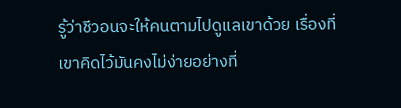รู้ว่าชีวอนจะให้คนตามไปดูแลเขาด้วย เรื่องที่เขาคิดไว้มันคงไม่ง่ายอย่างที่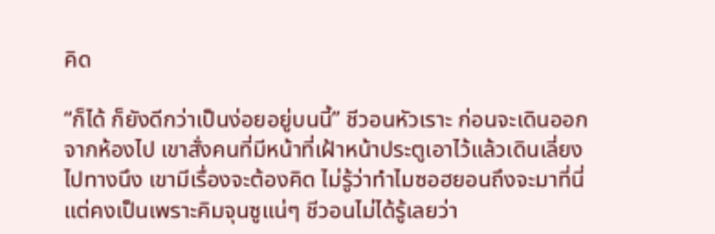คิด

“ก็ได้ ก็ยังดีกว่าเป็นง่อยอยู่บนนี้” ชีวอนหัวเราะ ก่อนจะเดินออกจากห้องไป เขาสั่งคนที่มีหน้าที่เฝ้าหน้าประตูเอาไว้แล้วเดินเลี่ยงไปทางนึง เขามีเรื่องจะต้องคิด ไม่รู้ว่าทำไมซอฮยอนถึงจะมาที่นี่ แต่คงเป็นเพราะคิมจุนซูแน่ๆ ชีวอนไม่ได้รู้เลยว่า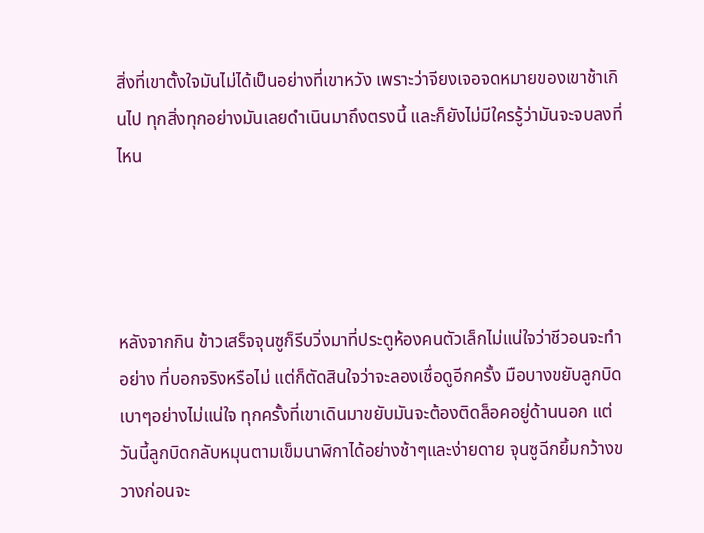สิ่งที่เขาตั้งใจมันไม่ได้เป็นอย่างที่เขาหวัง เพราะว่าจียงเจอจดหมายของเขาช้าเกินไป ทุกสิ่งทุกอย่างมันเลยดำเนินมาถึงตรงนี้ และก็ยังไม่มีใครรู้ว่ามันจะจบลงที่ไหน




หลังจากกิน ข้าวเสร็จจุนซูก็รีบวิ่งมาที่ประตูห้องคนตัวเล็กไม่แน่ใจว่าชีวอนจะทำอย่าง ที่บอกจริงหรือไม่ แต่ก็ตัดสินใจว่าจะลองเชื่อดูอีกครั้ง มือบางขยับลูกบิดเบาๆอย่างไม่แน่ใจ ทุกครั้งที่เขาเดินมาขยับมันจะต้องติดล็อคอยู่ด้านนอก แต่วันนี้ลูกบิดกลับหมุนตามเข็มนาฬิกาได้อย่างช้าๆและง่ายดาย จุนซูฉีกยิ้มกว้างขวางก่อนจะ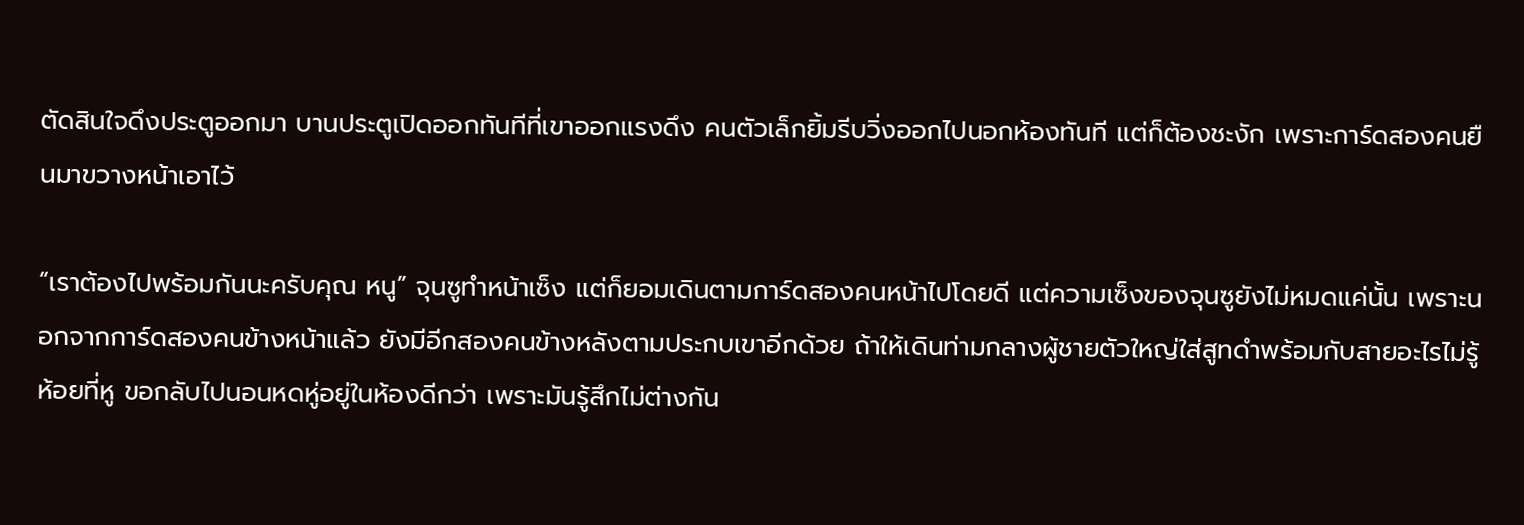ตัดสินใจดึงประตูออกมา บานประตูเปิดออกทันทีที่เขาออกแรงดึง คนตัวเล็กยิ้มรีบวิ่งออกไปนอกห้องทันที แต่ก็ต้องชะงัก เพราะการ์ดสองคนยืนมาขวางหน้าเอาไว้

“เราต้องไปพร้อมกันนะครับคุณ หนู” จุนซูทำหน้าเซ็ง แต่ก็ยอมเดินตามการ์ดสองคนหน้าไปโดยดี แต่ความเซ็งของจุนซูยังไม่หมดแค่นั้น เพราะนอกจากการ์ดสองคนข้างหน้าแล้ว ยังมีอีกสองคนข้างหลังตามประกบเขาอีกด้วย ถ้าให้เดินท่ามกลางผู้ชายตัวใหญ่ใส่สูทดำพร้อมกับสายอะไรไม่รู้ห้อยที่หู ขอกลับไปนอนหดหู่อยู่ในห้องดีกว่า เพราะมันรู้สึกไม่ต่างกัน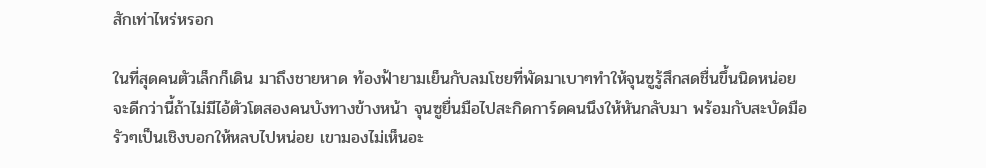สักเท่าไหร่หรอก

ในที่สุดคนตัวเล็กก็เดิน มาถึงชายหาด ท้องฟ้ายามเย็นกับลมโชยที่พัดมาเบาๆทำให้จุนซูรู้สึกสดชื่นขึ้นนิดหน่อย จะดีกว่านี้ถ้าไม่มีไอ้ตัวโตสองคนบังทางข้างหน้า จุนซูยื่นมือไปสะกิดการ์ดคนนึงให้หันกลับมา พร้อมกับสะบัดมือรัวๆเป็นเชิงบอกให้หลบไปหน่อย เขามองไม่เห็นอะ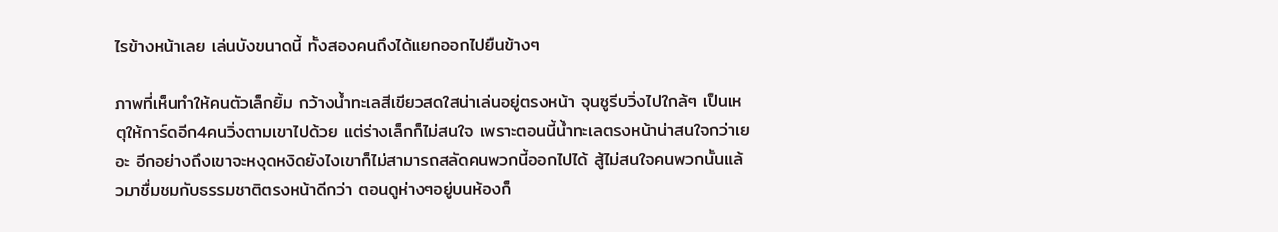ไรข้างหน้าเลย เล่นบังขนาดนี้ ทั้งสองคนถึงได้แยกออกไปยืนข้างๆ

ภาพที่เห็นทำให้คนตัวเล็กยิ้ม กว้างน้ำทะเลสีเขียวสดใสน่าเล่นอยู่ตรงหน้า จุนซูรีบวิ่งไปใกล้ๆ เป็นเหตุให้การ์ดอีก4คนวิ่งตามเขาไปด้วย แต่ร่างเล็กก็ไม่สนใจ เพราะตอนนี้น้ำทะเลตรงหน้าน่าสนใจกว่าเยอะ อีกอย่างถึงเขาจะหงุดหงิดยังไงเขาก็ไม่สามารถสลัดคนพวกนี้ออกไปได้ สู้ไม่สนใจคนพวกนั้นแล้วมาชื่มชมกับธรรมชาติตรงหน้าดีกว่า ตอนดูห่างๆอยู่บนห้องก็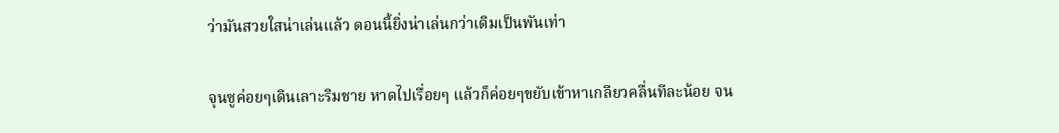ว่ามันสวยใสน่าเล่นแล้ว ตอนนี้ยิ่งน่าเล่นกว่าเดิมเป็นพันเท่า

จุนซูค่อยๆเดินเลาะริมชาย หาดไปเรื่อยๆ แล้วก็ค่อยๆขยับเข้าหาเกลียวคลื่นทีละน้อย จน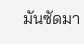มันซัดมา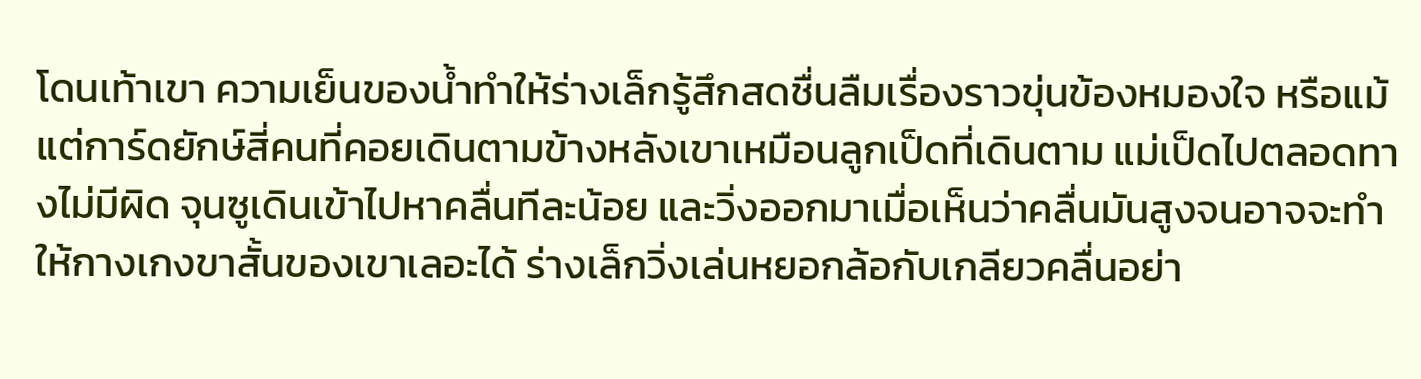โดนเท้าเขา ความเย็นของน้ำทำให้ร่างเล็กรู้สึกสดชื่นลืมเรื่องราวขุ่นข้องหมองใจ หรือแม้แต่การ์ดยักษ์สี่คนที่คอยเดินตามข้างหลังเขาเหมือนลูกเป็ดที่เดินตาม แม่เป็ดไปตลอดทางไม่มีผิด จุนซูเดินเข้าไปหาคลื่นทีละน้อย และวิ่งออกมาเมื่อเห็นว่าคลื่นมันสูงจนอาจจะทำให้กางเกงขาสั้นของเขาเลอะได้ ร่างเล็กวิ่งเล่นหยอกล้อกับเกลียวคลื่นอย่า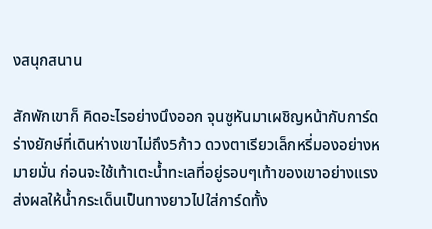งสนุกสนาน

สักพักเขาก็ คิดอะไรอย่างนึงออก จุนซูหันมาเผชิญหน้ากับการ์ดร่างยักษ์ที่เดินห่างเขาไม่ถึง5ก้าว ดวงตาเรียวเล็กหรี่มองอย่างหมายมั่น ก่อนจะใช้เท้าเตะน้ำทะเลที่อยู่รอบๆเท้าของเขาอย่างแรง ส่งผลให้น้ำกระเด็นเป็นทางยาวไปใส่การ์ดทั้ง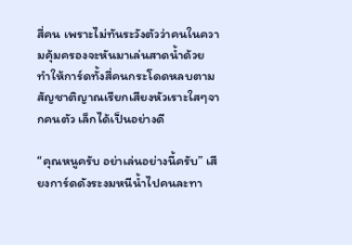สี่คน เพราะไม่ทันระวังตัวว่าคนในความคุ้มครองจะหันมาเล่นสาดน้ำด้วย ทำให้การ์ดทั้งสี่คนกระโดดหลบตามสัญชาติญาณเรียกเสียงหัวเราะใสๆจากคนตัว เล็กได้เป็นอย่างดี

“คุณหนูครับ อย่าเล่นอย่างนี้ครับ” เสียงการ์ดดังระงมหนีน้ำไปคนละทา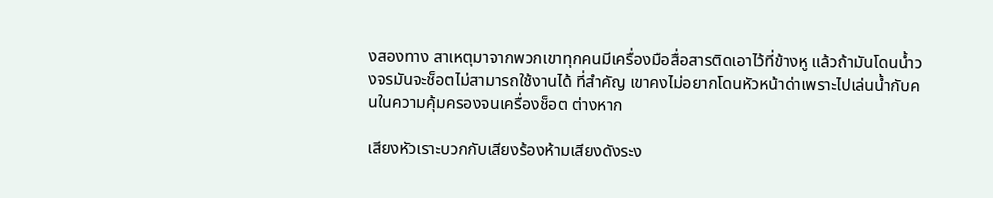งสองทาง สาเหตุมาจากพวกเขาทุกคนมีเครื่องมือสื่อสารติดเอาไว้ที่ข้างหู แล้วถ้ามันโดนน้ำวงจรมันจะช็อตไม่สามารถใช้งานได้ ที่สำคัญ เขาคงไม่อยากโดนหัวหน้าด่าเพราะไปเล่นน้ำกับคนในความคุ้มครองจนเครื่องช็อต ต่างหาก

เสียงหัวเราะบวกกับเสียงร้องห้ามเสียงดังระง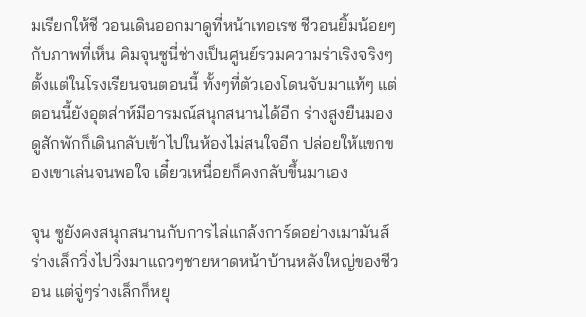มเรียกให้ชี วอนเดินออกมาดูที่หน้าเทอเรซ ชีวอนยิ้มน้อยๆกับภาพที่เห็น คิมจุนซูนี่ช่างเป็นศูนย์รวมความร่าเริงจริงๆ ตั้งแต่ในโรงเรียนจนตอนนี้ ทั้งๆที่ตัวเองโดนจับมาแท้ๆ แต่ตอนนี้ยังอุตส่าห์มีอารมณ์สนุกสนานได้อีก ร่างสูงยืนมองดูสักพักก็เดินกลับเข้าไปในห้องไม่สนใจอีก ปล่อยให้แขกของเขาเล่นจนพอใจ เดี๋ยวเหนื่อยก็คงกลับขึ้นมาเอง

จุน ซูยังคงสนุกสนานกับการไล่แกล้งการ์ดอย่างเมามันส์ ร่างเล็กวิ่งไปวิ่งมาแถวๆชายหาดหน้าบ้านหลังใหญ่ของชีวอน แต่จู่ๆร่างเล็กก็หยุ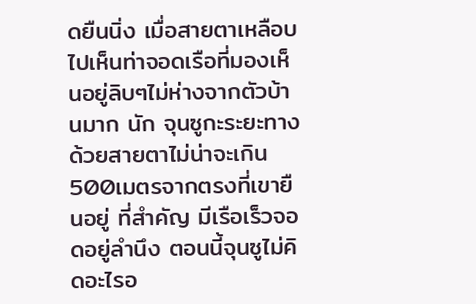ดยืนนิ่ง เมื่อสายตาเหลือบไปเห็นท่าจอดเรือที่มองเห็นอยู่ลิบๆไม่ห่างจากตัวบ้านมาก นัก จุนซูกะระยะทางด้วยสายตาไม่น่าจะเกิน500เมตรจากตรงที่เขายืนอยู่ ที่สำคัญ มีเรือเร็วจอดอยู่ลำนึง ตอนนี้จุนซูไม่คิดอะไรอ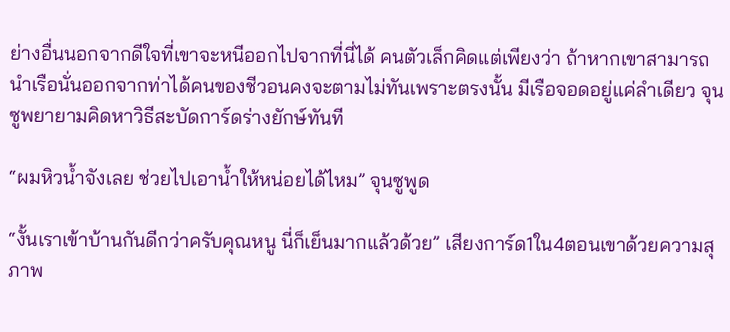ย่างอื่นนอกจากดีใจที่เขาจะหนีออกไปจากที่นี่ได้ คนตัวเล็กคิดแต่เพียงว่า ถ้าหากเขาสามารถนำเรือนั่นออกจากท่าได้คนของชีวอนคงจะตามไม่ทันเพราะตรงนั้น มีเรือจอดอยู่แค่ลำเดียว จุนซูพยายามคิดหาวิธีสะบัดการ์ดร่างยักษ์ทันที

“ผมหิวน้ำจังเลย ช่วยไปเอาน้ำให้หน่อยได้ไหม” จุนซูพูด

“งั้นเราเข้าบ้านกันดีกว่าครับคุณหนู นี่ก็เย็นมากแล้วด้วย” เสียงการ์ด1ใน4ตอนเขาด้วยความสุภาพ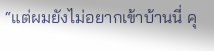“แต่ผมยังไม่อยากเข้าบ้านนี่ คุ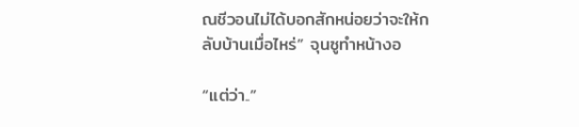ณชีวอนไม่ได้บอกสักหน่อยว่าจะให้กลับบ้านเมื่อไหร่” จุนซูทำหน้างอ

“แต่ว่า..”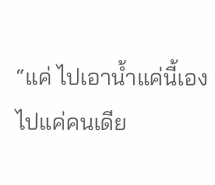“แค่ ไปเอาน้ำแค่นี้เอง ไปแค่คนเดีย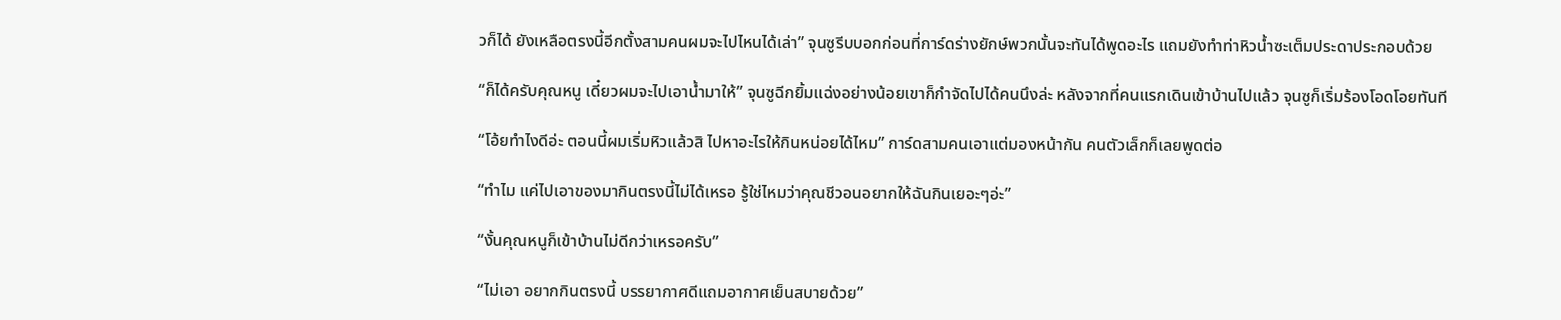วก็ได้ ยังเหลือตรงนี้อีกตั้งสามคนผมจะไปไหนได้เล่า” จุนซูรีบบอกก่อนที่การ์ดร่างยักษ์พวกนั้นจะทันได้พูดอะไร แถมยังทำท่าหิวน้ำซะเต็มประดาประกอบด้วย

“ก็ได้ครับคุณหนู เดี๋ยวผมจะไปเอาน้ำมาให้” จุนซูฉีกยิ้มแฉ่งอย่างน้อยเขาก็กำจัดไปได้คนนึงล่ะ หลังจากที่คนแรกเดินเข้าบ้านไปแล้ว จุนซูก็เริ่มร้องโอดโอยทันที

“โอ้ยทำไงดีอ่ะ ตอนนี้ผมเริ่มหิวแล้วสิ ไปหาอะไรให้กินหน่อยได้ไหม” การ์ดสามคนเอาแต่มองหน้ากัน คนตัวเล็กก็เลยพูดต่อ

“ทำไม แค่ไปเอาของมากินตรงนี้ไม่ได้เหรอ รู้ใช่ไหมว่าคุณชีวอนอยากให้ฉันกินเยอะๆอ่ะ”

“งั้นคุณหนูก็เข้าบ้านไม่ดีกว่าเหรอครับ”

“ไม่เอา อยากกินตรงนี้ บรรยากาศดีแถมอากาศเย็นสบายด้วย”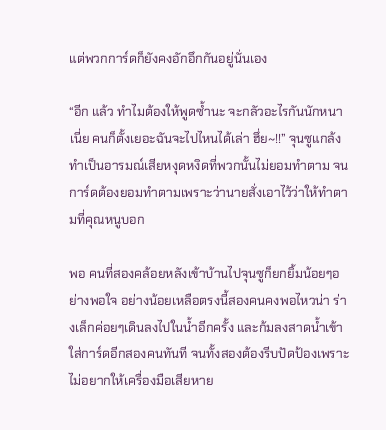แต่พวกการ์ดก็ยังคงอักอึกกันอยู่นั่นเอง

“อีก แล้ว ทำไมต้องให้พูดซ้ำนะ จะกลัวอะไรกันนักหนาเนี่ย คนก็ตั้งเยอะฉันจะไปไหนได้เล่า ฮึ่ย~!!” จุนซูแกล้งทำเป็นอารมณ์เสียหงุดหงิดที่พวกนั้นไม่ยอมทำตาม จนการ์ดต้องยอมทำตามเพราะว่านายสั่งเอาไว้ว่าให้ทำตามที่คุณหนูบอก

พอ คนที่สองคล้อยหลังเข้าบ้านไปจุนซูก็ยกยิ้มน้อยๆอย่างพอใจ อย่างน้อยเหลือตรงนี้สองคนคงพอไหวน่า ร่างเล็กค่อยๆเดินลงไปในน้ำอีกครั้ง และก้มลงสาดน้ำเข้าใส่การ์ดอีกสองคนทันที จนทั้งสองต้องรีบปัดป้องเพราะไม่อยากให้เครื่องมือเสียหาย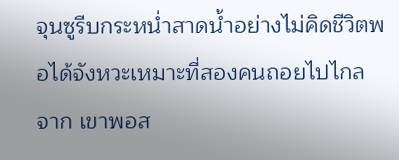จุนซูรีบกระหน่ำสาดน้ำอย่างไม่คิดชีวิตพอได้จังหวะเหมาะที่สองคนถอยไปไกลจาก เขาพอส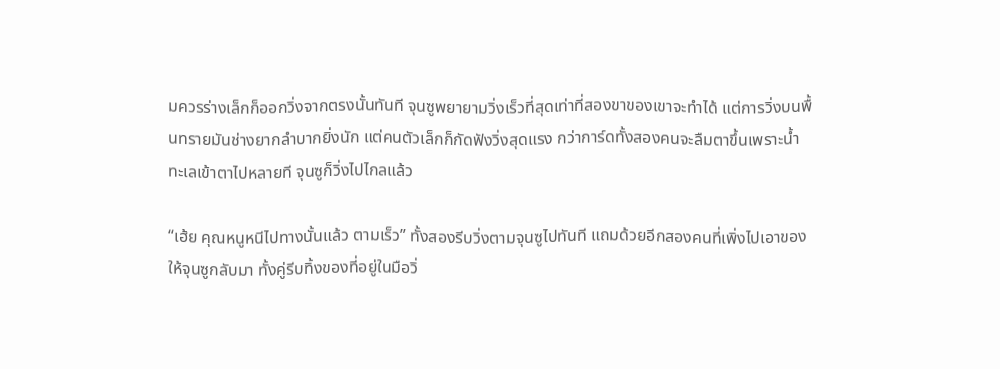มควรร่างเล็กก็ออกวิ่งจากตรงนั้นทันที จุนซูพยายามวิ่งเร็วที่สุดเท่าที่สองขาของเขาจะทำได้ แต่การวิ่งบนพื้นทรายมันช่างยากลำบากยิ่งนัก แต่คนตัวเล็กก็กัดฟังวิ่งสุดแรง กว่าการ์ดทั้งสองคนจะลืมตาขึ้นเพราะน้ำทะเลเข้าตาไปหลายที จุนซูก็วิ่งไปไกลแล้ว

“เฮ้ย คุณหนูหนีไปทางนั้นแล้ว ตามเร็ว” ทั้งสองรีบวิ่งตามจุนซูไปทันที แถมด้วยอีกสองคนที่เพิ่งไปเอาของให้จุนซูกลับมา ทั้งคู่รีบทิ้งของที่อยู่ในมือวิ่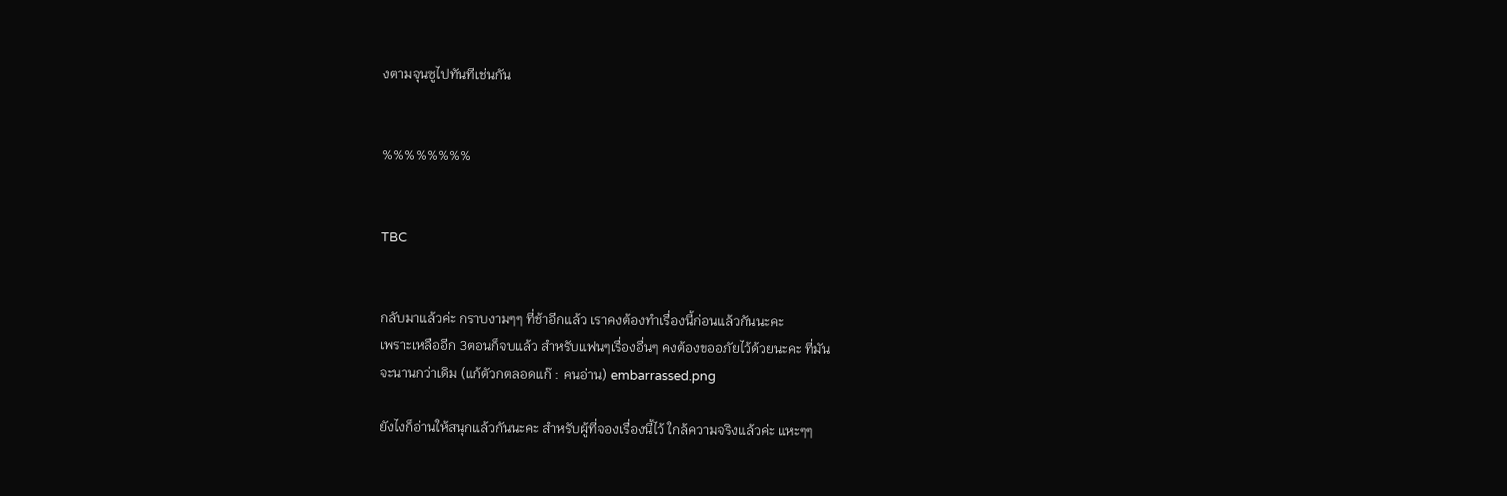งตามจุนซูไปทันทีเช่นกัน


%%%%%%%%


TBC


กลับมาแล้วค่ะ กราบงามๆๆ ที่ช้าอีกแล้ว เราคงต้องทำเรื่องนี้ก่อนแล้วกันนะคะ
เพราะเหลืออีก 3ตอนก็จบแล้ว สำหรับแฟนๆเรื่องอื่นๆ คงต้องขออภัยไว้ด้วยนะคะ ที่มัน
จะนานกว่าเดิม (แก้ตัวกตลอดแก๊ : คนอ่าน) embarrassed.png

ยังไงก็อ่านให้สนุกแล้วกันนะคะ สำหรับผู้ที่จองเรื่องนี้ไว้ ใกล้ความจริงแล้วค่ะ แหะๆๆ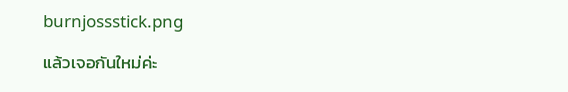burnjossstick.png

แล้วเจอกันใหม่ค่ะ